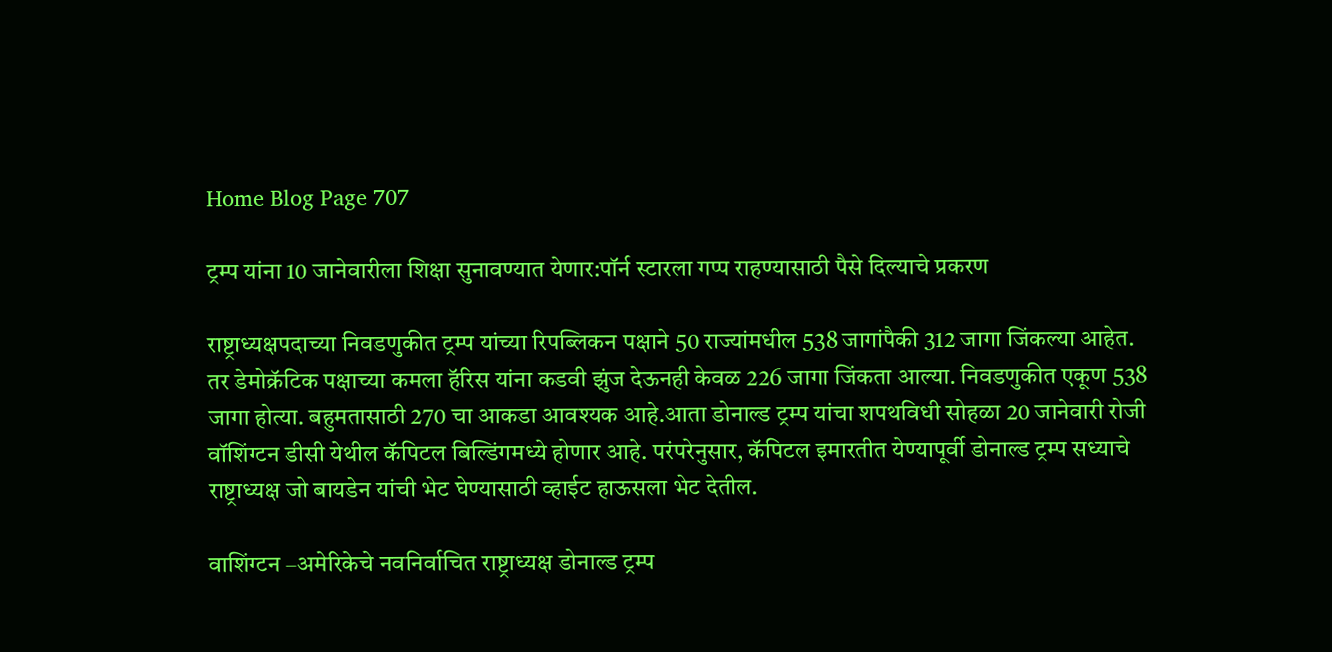Home Blog Page 707

ट्रम्प यांना 10 जानेवारीला शिक्षा सुनावण्यात येणार:पॉर्न स्टारला गप्प राहण्यासाठी पैसे दिल्याचे प्रकरण

राष्ट्राध्यक्षपदाच्या निवडणुकीत ट्रम्प यांच्या रिपब्लिकन पक्षाने 50 राज्यांमधील 538 जागांपैकी 312 जागा जिंकल्या आहेत. तर डेमोक्रॅटिक पक्षाच्या कमला हॅरिस यांना कडवी झुंज देऊनही केवळ 226 जागा जिंकता आल्या. निवडणुकीत एकूण 538 जागा होत्या. बहुमतासाठी 270 चा आकडा आवश्यक आहे.आता डोनाल्ड ट्रम्प यांचा शपथविधी सोहळा 20 जानेवारी रोजी वॉशिंग्टन डीसी येथील कॅपिटल बिल्डिंगमध्ये होणार आहे. परंपरेनुसार, कॅपिटल इमारतीत येण्यापूर्वी डोनाल्ड ट्रम्प सध्याचे राष्ट्राध्यक्ष जो बायडेन यांची भेट घेण्यासाठी व्हाईट हाऊसला भेट देतील.

वाशिंग्टन –अमेरिकेचे नवनिर्वाचित राष्ट्राध्यक्ष डोनाल्ड ट्रम्प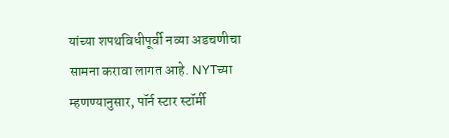यांच्या शपथविधीपूर्वी नव्या अडचणीचा सामना करावा लागत आहे. NYTच्या म्हणण्यानुसार, पॉर्न स्टार स्टॉर्मी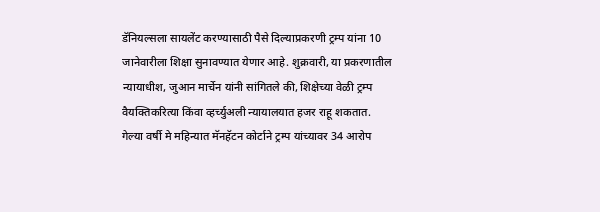डॅनियल्सला सायलेंट करण्यासाठी पैसे दिल्याप्रकरणी ट्रम्प यांना 10 जानेवारीला शिक्षा सुनावण्यात येणार आहे. शुक्रवारी, या प्रकरणातील न्यायाधीश, जुआन मार्चेन यांनी सांगितले की, शिक्षेच्या वेळी ट्रम्प वैयक्तिकरित्या किंवा व्हर्च्युअली न्यायालयात हजर राहू शकतात.
गेल्या वर्षी मे महिन्यात मॅनहॅटन कोर्टाने ट्रम्प यांच्यावर 34 आरोप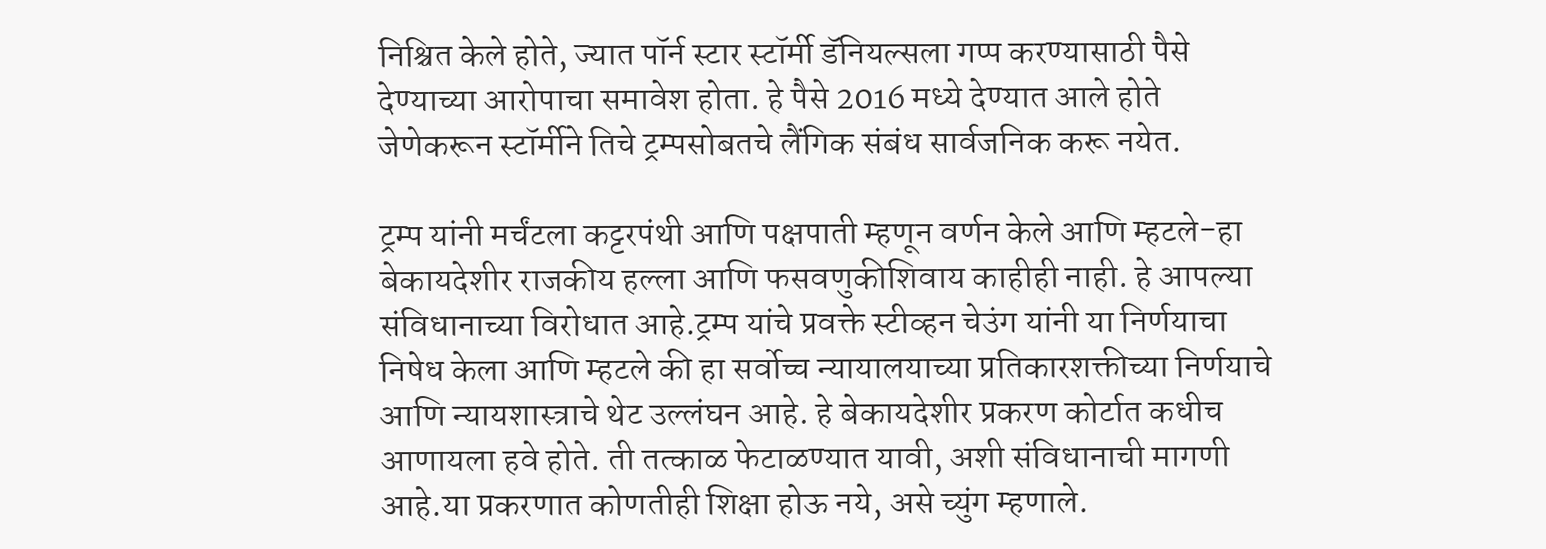निश्चित केले होते, ज्यात पॉर्न स्टार स्टॉर्मी डॅनियल्सला गप्प करण्यासाठी पैसे देण्याच्या आरोपाचा समावेश होता. हे पैसे 2016 मध्ये देण्यात आले होते जेणेकरून स्टॉर्मीने तिचे ट्रम्पसोबतचे लैंगिक संबंध सार्वजनिक करू नयेत.

ट्रम्प यांनी मर्चंटला कट्टरपंथी आणि पक्षपाती म्हणून वर्णन केले आणि म्हटले-हा बेकायदेशीर राजकीय हल्ला आणि फसवणुकीशिवाय काहीही नाही. हे आपल्या संविधानाच्या विरोधात आहे.ट्रम्प यांचे प्रवक्ते स्टीव्हन चेउंग यांनी या निर्णयाचा निषेध केला आणि म्हटले की हा सर्वोच्च न्यायालयाच्या प्रतिकारशक्तीच्या निर्णयाचे आणि न्यायशास्त्राचे थेट उल्लंघन आहे. हे बेकायदेशीर प्रकरण कोर्टात कधीच आणायला हवे होते. ती तत्काळ फेटाळण्यात यावी, अशी संविधानाची मागणी आहे.या प्रकरणात कोणतीही शिक्षा होऊ नये, असे च्युंग म्हणाले.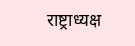राष्ट्राध्यक्ष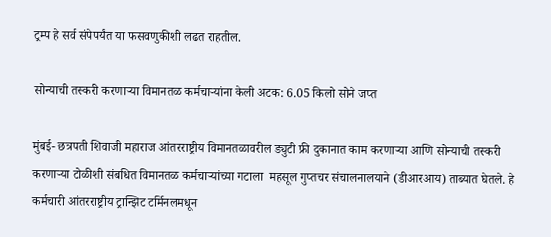ट्रम्प हे सर्व संपेपर्यंत या फसवणुकीशी लढत राहतील.

सोन्याची तस्करी करणाऱ्या विमानतळ कर्मचाऱ्यांना केली अटक: 6.05 किलो सोने जप्त

मुंबई- छत्रपती शिवाजी महाराज आंतरराष्ट्रीय विमानतळावरील ड्युटी फ्री दुकानात काम करणाऱ्या आणि सोन्याची तस्करी करणाऱ्या टोळीशी संबधित विमानतळ कर्मचाऱ्यांच्या गटाला  महसूल गुप्तचर संचालनालयाने (डीआरआय) ताब्यात घेतले. हे कर्मचारी आंतरराष्ट्रीय ट्रान्झिट टर्मिनलमधून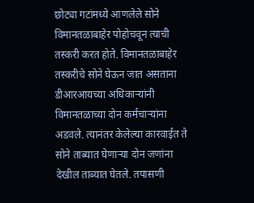छोट्या गटांमध्ये आणलेले सोने विमानतळाबाहेर पोहोचवून त्याची तस्करी करत होते. विमानतळाबाहेर तस्करीचे सोने घेऊन जात असताना डीआरआयच्या अधिकाऱ्यांनी विमानतळाच्या दोन कर्मचाऱ्यांना अडवले. त्यानंतर केलेल्या कारवाईत ते सोने ताब्यात घेणाऱ्या दोन जणांना देखील ताब्यात घेतले. तपासणी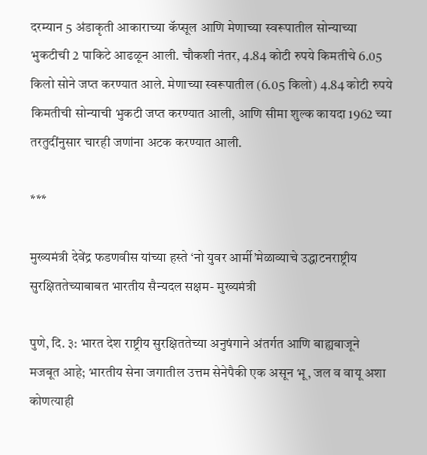दरम्यान 5 अंडाकृती आकाराच्या कॅप्सूल आणि मेणाच्या स्वरूपातील सोन्याच्या भुकटीची 2 पाकिटे आढळून आली. चौकशी नंतर, 4.84 कोटी रुपये किमतीचे 6.05 किलो सोने जप्त करण्यात आले. मेणाच्या स्वरूपातील (6.05 किलो) 4.84 कोटी रुपये किमतीची सोन्याची भुकटी जप्त करण्यात आली, आणि सीमा शुल्क कायदा 1962 च्या तरतुदींनुसार चारही जणांना अटक करण्यात आली.

***

मुख्यमंत्री देवेंद्र फडणवीस यांच्या हस्ते ‘नो युवर आर्मी’मेळाव्याचे उद्धाटनराष्ट्रीय सुरक्षिततेच्याबाबत भारतीय सैन्यदल सक्षम- मुख्यमंत्री

पुणे, दि. ३: भारत देश राष्ट्रीय सुरक्षिततेच्या अनुषंगाने अंतर्गत आणि बाह्यबाजूने मजबूत आहे; भारतीय सेना जगातील उत्तम सेनेपैकी एक असून भू, जल व वायू अशा कोणत्याही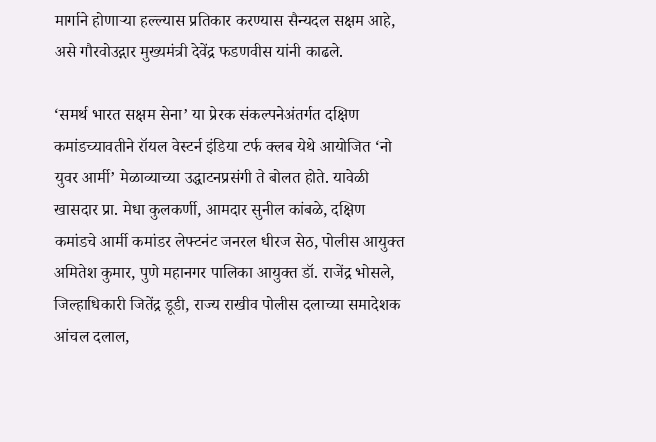मार्गाने होणाऱ्या हल्ल्यास प्रतिकार करण्यास सैन्यदल सक्षम आहे, असे गौरवोउद्गार मुख्यमंत्री देवेंद्र फडणवीस यांनी काढले.

‘समर्थ भारत सक्षम सेना’ या प्रेरक संकल्पनेअंतर्गत दक्षिण कमांडच्यावतीने रॉयल वेस्टर्न इंडिया टर्फ क्लब येथे आयोजित ‘नो युवर आर्मी’ मेळाव्याच्या उद्धाटनप्रसंगी ते बोलत होते. यावेळी खासदार प्रा. मेधा कुलकर्णी, आमदार सुनील कांबळे, दक्षिण कमांडचे आर्मी कमांडर लेफ्टनंट जनरल धीरज सेठ, पोलीस आयुक्त अमितेश कुमार, पुणे महानगर पालिका आयुक्त डॉ. राजेंद्र भोसले, जिल्हाधिकारी जितेंद्र डूडी, राज्य राखीव पोलीस दलाच्या समादेशक आंचल दलाल,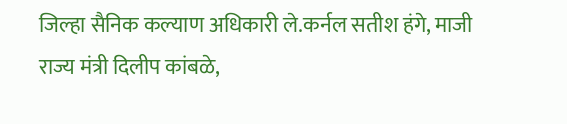जिल्हा सैनिक कल्याण अधिकारी ले.कर्नल सतीश हंगे, माजी राज्य मंत्री दिलीप कांबळे,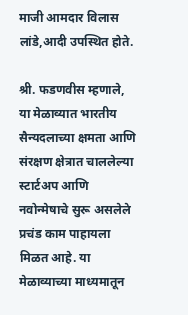माजी आमदार विलास लांडे,आदी उपस्थित होते.

श्री. फडणवीस म्हणाले, या मेळाव्यात भारतीय सैन्यदलाच्या क्षमता आणि संरक्षण क्षेत्रात चाललेल्या स्टार्टअप आणि नवोन्मेषाचे सुरू असलेले प्रचंड काम पाहायला मिळत आहे. या मेळाव्याच्या माध्यमातून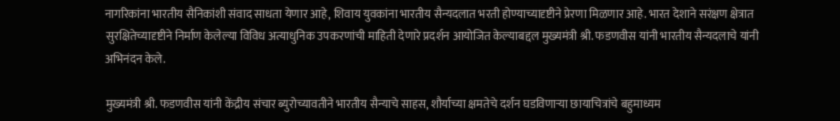नागरिकांना भारतीय सैनिकांशी संवाद साधता येणार आहे, शिवाय युवकांना भारतीय सैन्यदलात भरती होण्याच्यादृष्टीने प्रेरणा मिळणार आहे. भारत देशाने सरंक्षण क्षेत्रात सुरक्षितेच्यादृष्टीने निर्माण केलेल्या विविध अत्याधुनिक उपकरणांची माहिती देणारे प्रदर्शन आयोजित केल्याबद्दल मुख्यमंत्री श्री. फडणवीस यांनी भारतीय सैन्यदलाचे यांनी अभिनंदन केले.

मुख्यमंत्री श्री. फडणवीस यांनी केंद्रीय संचार ब्युरोच्यावतीने भारतीय सैन्याचे साहस, शौर्याच्या क्षमतेचे दर्शन घडविणाऱ्या छायाचित्रांचे बहुमाध्यम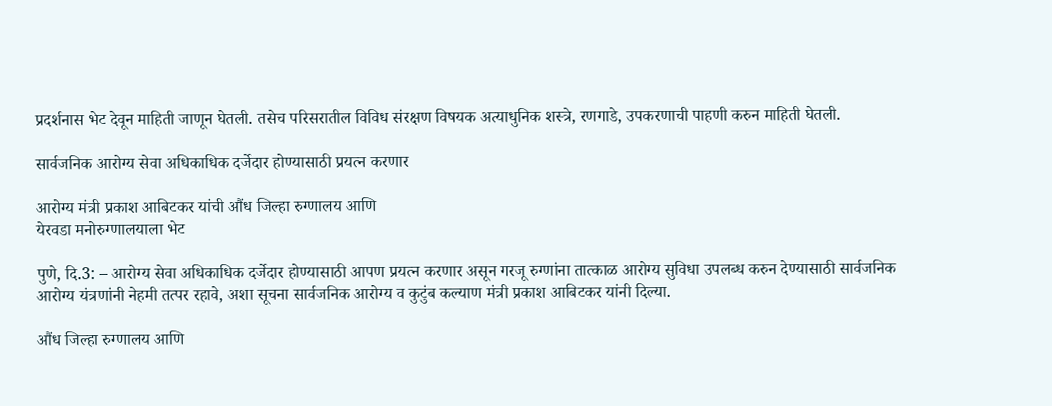प्रदर्शनास भेट देवून माहिती जाणून घेतली. तसेच परिसरातील विविध संरक्षण विषयक अत्याधुनिक शस्त्रे, रणगाडे, उपकरणाची पाहणी करुन माहिती घेतली.

सार्वजनिक आरोग्य सेवा अधिकाधिक दर्जेदार होण्यासाठी प्रयत्न करणार

आरोग्य मंत्री प्रकाश आबिटकर यांची औंध जिल्हा रुग्णालय आणि
येरवडा मनोरुग्णालयाला भेट

पुणे, दि.3: – आरोग्य सेवा अधिकाधिक दर्जेदार होण्यासाठी आपण प्रयत्न करणार असून गरजू रुग्णांना तात्काळ आरोग्य सुविधा उपलब्ध करुन देण्यासाठी सार्वजनिक आरोग्य यंत्रणांनी नेहमी तत्पर रहावे, अशा सूचना सार्वजनिक आरोग्य व कुटुंब कल्याण मंत्री प्रकाश आबिटकर यांनी दिल्या.

औंध जिल्हा रुग्णालय आणि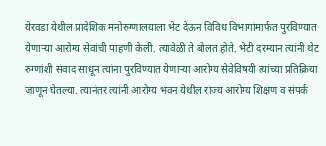येरवडा येथील प्रादेशिक मनोरुग्णालयाला भेट देऊन विविध विभागांमार्फत पुरविण्यात येणाऱ्या आरोग्य सेवांची पाहणी केली. त्यावेळी ते बोलत होते. भेटी दरम्यान त्यांनी थेट रुग्णांशी संवाद साधून त्यांना पुरविण्यात येणाऱ्या आरोग्य सेवेविषयी त्यांच्या प्रतिक्रिया जाणून घेतल्या. त्यानंतर त्यांनी आरोग्य भवन येथील राज्य आरोग्य शिक्षण व संपर्क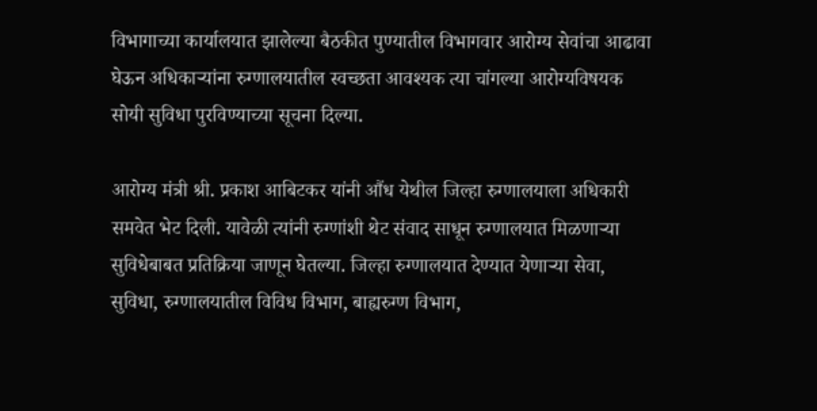विभागाच्या कार्यालयात झालेल्या बैठकीत पुण्यातील विभागवार आरोग्य सेवांचा आढावा घेऊन अधिकाऱ्यांना रुग्णालयातील स्वच्छता आवश्यक त्या चांगल्या आरोग्यविषयक सोयी सुविधा पुरविण्याच्या सूचना दिल्या.

आरोग्य मंत्री श्री. प्रकाश आबिटकर यांनी औंध येथील जिल्हा रुग्णालयाला अधिकारी समवेत भेट दिली. यावेळी त्यांनी रुग्णांशी थेट संवाद साधून रुग्णालयात मिळणाऱ्या सुविधेबाबत प्रतिक्रिया जाणून घेतल्या. जिल्हा रुग्णालयात देण्यात येणाऱ्या सेवा, सुविधा, रुग्णालयातील विविध विभाग, बाह्यरुग्ण विभाग,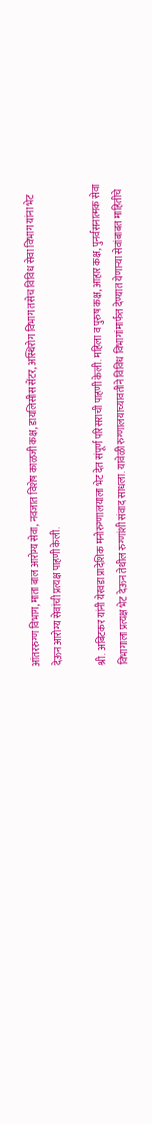आंतररुग्ण विभाग, माता बाल आरोग्य सेवा, नवजात विशेष काळजी कक्ष, डायलिसीस सेंटर, अस्थिरोग विभाग तसेच विविध सेवा विभाग यांना भेट देऊन आरोग्य सेवांची प्रत्यक्ष पाहणी केली.

श्री. अबिटकर यांनी येरवडा प्रादेशिक मनोरुग्णालयाला भेट देत संपूर्ण परिसराची पाहणी केली. महिला व पुरुष कक्ष, आहार कक्ष, पुनर्वसनात्मक सेवा विभागाला प्रत्यक्ष भेट देऊन तेथील रुग्णांशी संवाद साधला. यावेळी रुग्णालयाच्यावतीने विविध विभागांमार्फत देण्यात येणाऱ्या सेवांबाबत माहितीचे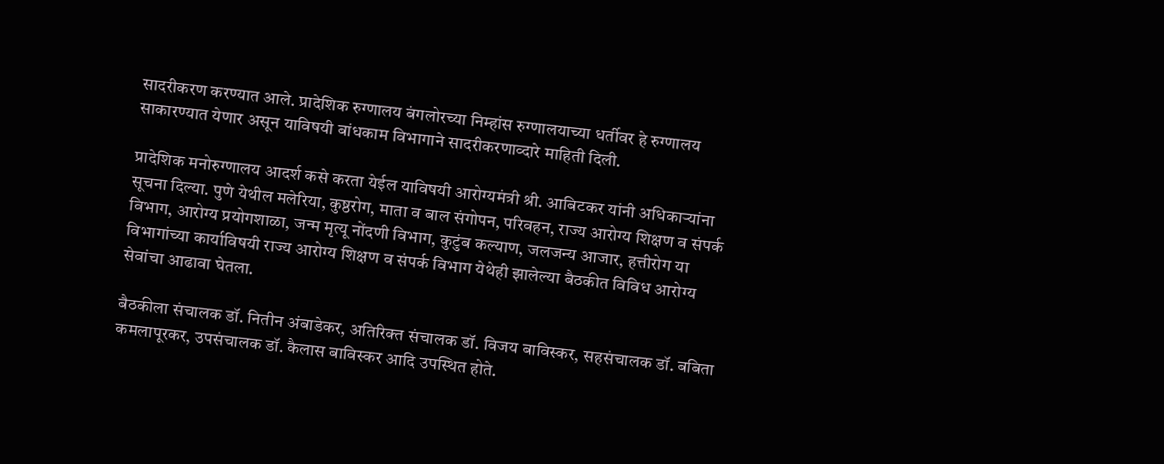सादरीकरण करण्यात आले. प्रादेशिक रुग्णालय बंगलोरच्या निम्हांस रुग्णालयाच्या धर्तीवर हे रुग्णालय साकारण्यात येणार असून याविषयी बांधकाम विभागाने सादरीकरणाव्दारे माहिती दिली.

प्रादेशिक मनोरुग्णालय आदर्श कसे करता येईल याविषयी आरोग्यमंत्री श्री. आबिटकर यांनी अधिकाऱ्यांना सूचना दिल्या. पुणे येथील मलेरिया, कुष्ठरोग, माता व बाल संगोपन, परिवहन, राज्य आरोग्य शिक्षण व संपर्क विभाग, आरोग्य प्रयोगशाळा, जन्म मृत्यू नोंदणी विभाग, कुटुंब कल्याण, जलजन्य आजार, हत्तीरोग या विभागांच्या कार्याविषयी राज्य आरोग्य शिक्षण व संपर्क विभाग येथेही झालेल्या बैठकीत विविध आरोग्य सेवांचा आढावा घेतला.

बैठकीला संचालक डॉ. नितीन अंबाडेकर, अतिरिक्त संचालक डॉ. विजय बाविस्कर, सहसंचालक डॉ. बबिता कमलापूरकर, उपसंचालक डॉ. कैलास बाविस्कर आदि उपस्थित होते.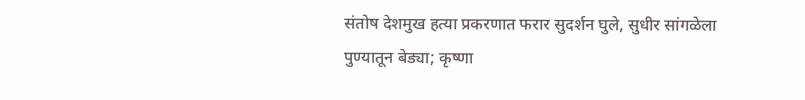संतोष देशमुख हत्या प्रकरणात फरार सुदर्शन घुले, सुधीर सांगळेला पुण्यातून बेड्या; कृष्णा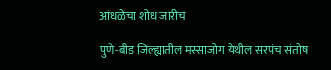आंधळेचा शोध जारीच

पुणे-बीड जिल्ह्यातील मस्साजोग येथील सरपंच संतोष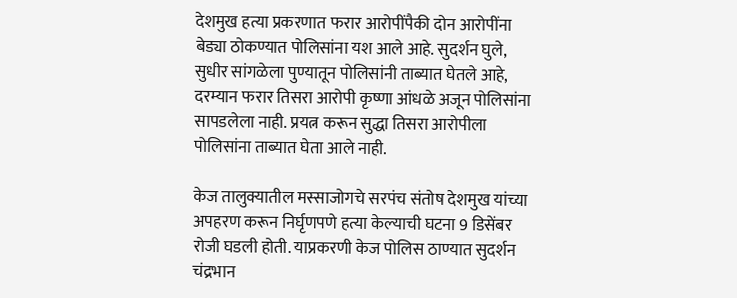देशमुख हत्या प्रकरणात फरार आरोपींपैकी दोन आरोपींना बेड्या ठोकण्यात पोलिसांना यश आले आहे. सुदर्शन घुले, सुधीर सांगळेला पुण्यातून पोलिसांनी ताब्यात घेतले आहे,
दरम्यान फरार तिसरा आरोपी कृष्णा आंधळे अजून पोलिसांना सापडलेला नाही. प्रयत्न करून सुद्धा तिसरा आरोपीला पोलिसांना ताब्यात घेता आले नाही.

केज तालुक्यातील मस्साजोगचे सरपंच संतोष देशमुख यांच्या अपहरण करून निर्घृणपणे हत्या केल्याची घटना 9 डिसेंबर रोजी घडली होती. याप्रकरणी केज पोलिस ठाण्यात सुदर्शन चंद्रभान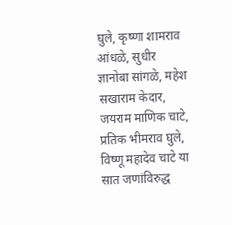घुले, कृष्णा शामराव आंधळे, सुधीर ज्ञानोबा सांगळे, महेश सखाराम केदार, जयराम माणिक चाटे, प्रतिक भीमराव घुले, विष्णू महादेव चाटे या सात जणांविरुद्ध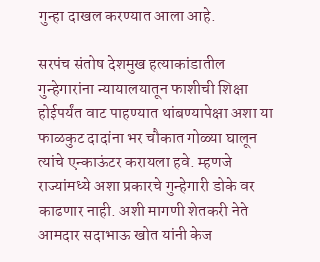गुन्हा दाखल करण्यात आला आहे.

सरपंच संतोष देशमुख हत्याकांडातील गुन्हेगारांना न्यायालयातून फाशीची शिक्षा होईपर्यंत वाट पाहण्यात थांबण्यापेक्षा अशा या फाळकुट दादांना भर चौकात गोळ्या घालून त्यांचे एन्काऊंटर करायला हवे. म्हणजे राज्यांमध्ये अशा प्रकारचे गुन्हेगारी डोके वर काढणार नाही. अशी मागणी शेतकरी नेते आमदार सदाभाऊ खोत यांनी केज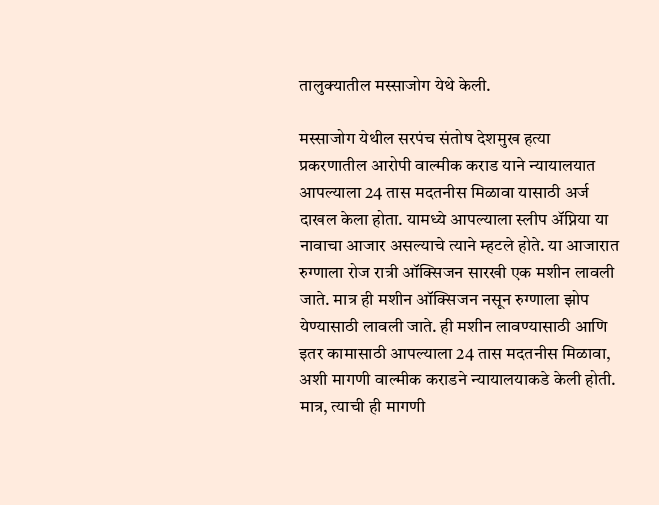तालुक्यातील मस्साजोग येथे केली.

मस्साजोग येथील सरपंच संतोष देशमुख हत्या प्रकरणातील आरोपी वाल्मीक कराड याने न्यायालयात आपल्याला 24 तास मदतनीस मिळावा यासाठी अर्ज दाखल केला होता. यामध्ये आपल्याला स्लीप ॲप्निया या नावाचा आजार असल्याचे त्याने म्हटले होते. या आजारात रुग्णाला रोज रात्री ऑक्सिजन सारखी एक मशीन लावली जाते. मात्र ही मशीन ऑक्सिजन नसून रुग्णाला झोप येण्यासाठी लावली जाते. ही मशीन लावण्यासाठी आणि इतर कामासाठी आपल्याला 24 तास मदतनीस मिळावा, अशी मागणी वाल्मीक कराडने न्यायालयाकडे केली होती. मात्र, त्याची ही मागणी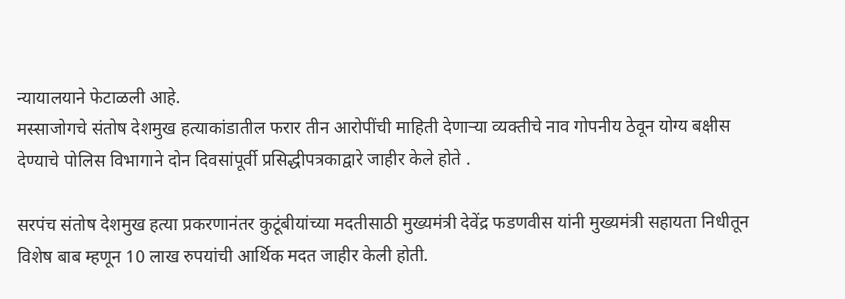न्यायालयाने फेटाळली आहे.
मस्साजोगचे संतोष देशमुख हत्याकांडातील फरार तीन आरोपींची माहिती देणाऱ्या व्यक्तीचे नाव गोपनीय ठेवून योग्य बक्षीस देण्याचे पोलिस विभागाने दोन दिवसांपूर्वी प्रसिद्धीपत्रकाद्वारे जाहीर केले होते .

सरपंच संतोष देशमुख हत्या प्रकरणानंतर कुटूंबीयांच्या मदतीसाठी मुख्यमंत्री देवेंद्र फडणवीस यांनी मुख्यमंत्री सहायता निधीतून विशेष बाब म्हणून 10 लाख रुपयांची आर्थिक मदत जाहीर केली होती.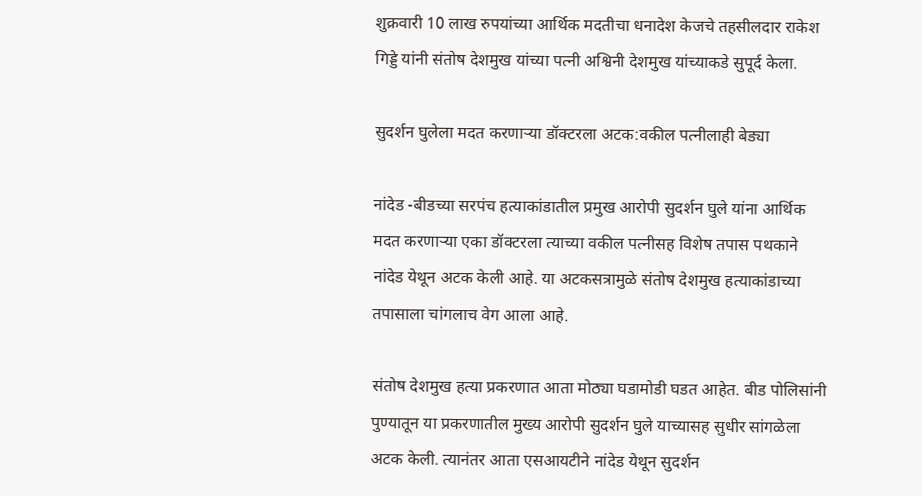शुक्रवारी 10 लाख रुपयांच्या आर्थिक मदतीचा धनादेश केजचे तहसीलदार राकेश गिड्डे यांनी संतोष देशमुख यांच्या पत्नी अश्विनी देशमुख यांच्याकडे सुपूर्द केला.

सुदर्शन घुलेला मदत करणाऱ्या डॉक्टरला अटक:वकील पत्नीलाही बेड्या

नांदेड -बीडच्या सरपंच हत्याकांडातील प्रमुख आरोपी सुदर्शन घुले यांना आर्थिक मदत करणाऱ्या एका डॉक्टरला त्याच्या वकील पत्नीसह विशेष तपास पथकाने नांदेड येथून अटक केली आहे. या अटकसत्रामुळे संतोष देशमुख हत्याकांडाच्या तपासाला चांगलाच वेग आला आहे.

संतोष देशमुख हत्या प्रकरणात आता मोठ्या घडामोडी घडत आहेत. बीड पोलिसांनी पुण्यातून या प्रकरणातील मुख्य आरोपी सुदर्शन घुले याच्यासह सुधीर सांगळेला अटक केली. त्यानंतर आता एसआयटीने नांदेड येथून सुदर्शन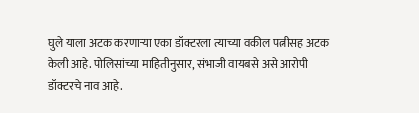घुले याला अटक करणाऱ्या एका डॉक्टरला त्याच्या वकील पत्नीसह अटक केली आहे. पोलिसांच्या माहितीनुसार, संभाजी वायबसे असे आरोपी डॉक्टरचे नाव आहे.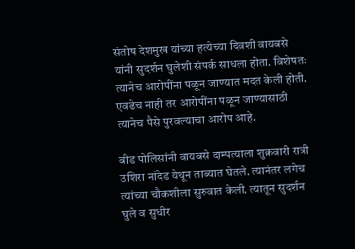संतोष देशमुख यांच्या हत्येच्या दिवशी वायबसे यांनी सुदर्शन घुलेशी संपर्क साधला होता. विशेषतः त्यानेच आरोपींना पळून जाण्यात मदत केली होती. एवढेच नाही तर आरोपींना पळून जाण्यासाठी त्यानेच पैसे पुरवल्याचा आरोप आहे.

बीड पोलिसांनी वायबसे दाम्पत्याला शुक्रवारी रात्री उशिरा नांदेड येथून ताब्यात घेतले. त्यानंतर लगेच त्यांच्या चौकशीला सुरुवात केली. त्यातून सुदर्शन घुले व सुधीर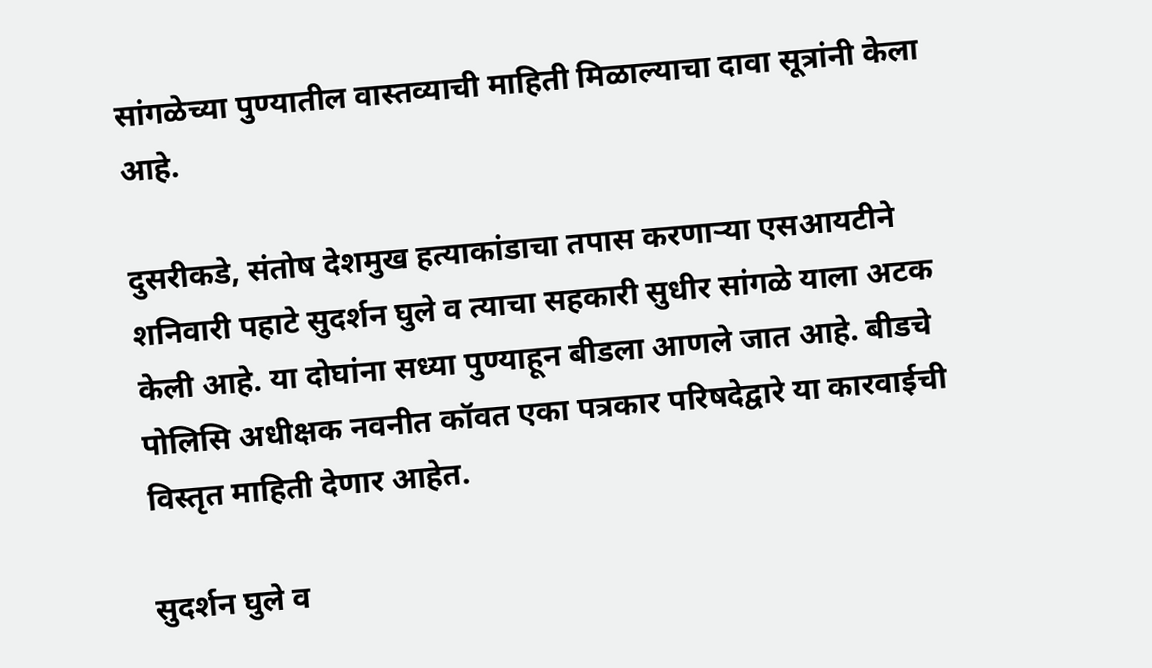सांगळेच्या पुण्यातील वास्तव्याची माहिती मिळाल्याचा दावा सूत्रांनी केला आहे.

दुसरीकडे, संतोष देशमुख हत्याकांडाचा तपास करणाऱ्या एसआयटीने शनिवारी पहाटे सुदर्शन घुले व त्याचा सहकारी सुधीर सांगळे याला अटक केली आहे. या दोघांना सध्या पुण्याहून बीडला आणले जात आहे. बीडचे पोलिसि अधीक्षक नवनीत कॉवत एका पत्रकार परिषदेद्वारे या कारवाईची विस्तृत माहिती देणार आहेत.

सुदर्शन घुले व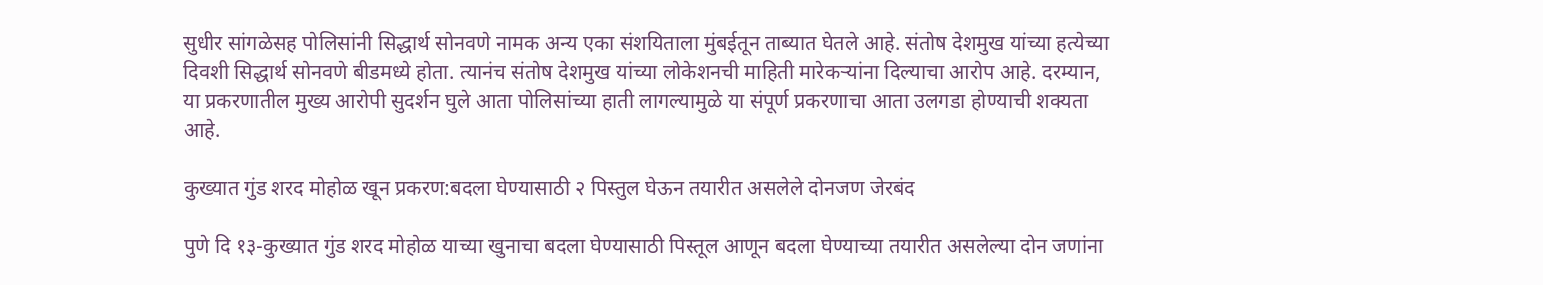सुधीर सांगळेसह पोलिसांनी सिद्धार्थ सोनवणे नामक अन्य एका संशयिताला मुंबईतून ताब्यात घेतले आहे. संतोष देशमुख यांच्या हत्येच्या दिवशी सिद्धार्थ सोनवणे बीडमध्ये होता. त्यानंच संतोष देशमुख यांच्या लोकेशनची माहिती मारेकऱ्यांना दिल्याचा आरोप आहे. दरम्यान, या प्रकरणातील मुख्य आरोपी सुदर्शन घुले आता पोलिसांच्या हाती लागल्यामुळे या संपूर्ण प्रकरणाचा आता उलगडा होण्याची शक्यता आहे.

कुख्यात गुंड शरद मोहोळ खून प्रकरण:बदला घेण्यासाठी २ पिस्तुल घेऊन तयारीत असलेले दोनजण जेरबंद

पुणे दि १३-कुख्यात गुंड शरद मोहोळ याच्या खुनाचा बदला घेण्यासाठी पिस्तूल आणून बदला घेण्याच्या तयारीत असलेल्या दोन जणांना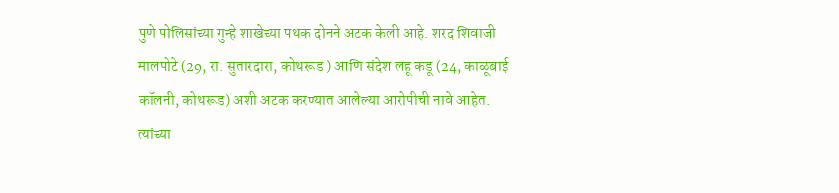पुणे पोलिसांच्या गुन्हे शाखेच्या पथक दोनने अटक केली आहे. शरद शिवाजी मालपोटे (29, रा. सुतारदारा, कोथरूड ) आणि संदेश लहू कडू (24, काळूबाई कॉलनी, कोथरूड) अशी अटक करण्यात आलेल्या आरोपीची नावे आहेत. त्यांच्या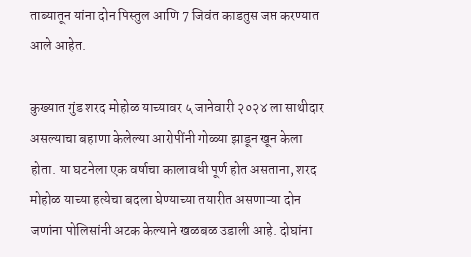ताब्यातून यांना दोन पिस्तुल आणि 7 जिवंत काडतुस जप्त करण्यात आले आहेत.

कुख्यात गुंड शरद मोहोळ याच्यावर ५ जानेवारी २०२४ ला साथीदार असल्याचा बहाणा केलेल्या आरोपींनी गोळ्या झाडून खून केला होता. या घटनेला एक वर्षाचा कालावधी पूर्ण होत असताना, शरद मोहोळ याच्या हत्येचा बदला घेण्याच्या तयारीत असणाऱ्या दोन जणांना पोलिसांनी अटक केल्याने खळबळ उडाली आहे. दोघांना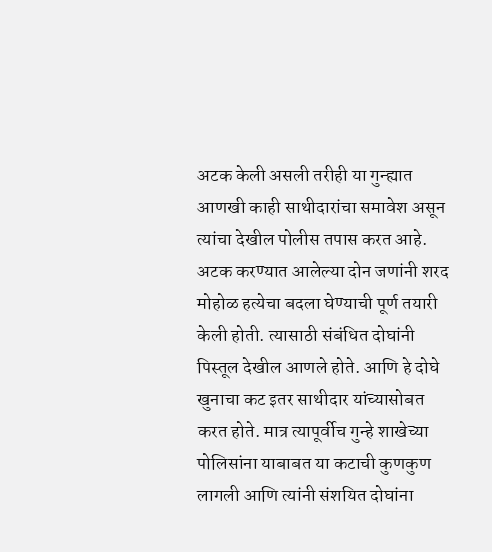अटक केली असली तरीही या गुन्ह्यात आणखी काही साथीदारांचा समावेश असून त्यांचा देखील पोलीस तपास करत आहे. अटक करण्यात आलेल्या दोन जणांनी शरद मोहोळ हत्येचा बदला घेण्याची पूर्ण तयारी केली होती. त्यासाठी संबंधित दोघांनी पिस्तूल देखील आणले होते. आणि हे दोघे खुनाचा कट इतर साथीदार यांच्यासोबत करत होते. मात्र त्यापूर्वीच गुन्हे शाखेच्या पोलिसांना याबाबत या कटाची कुणकुण लागली आणि त्यांनी संशयित दोघांना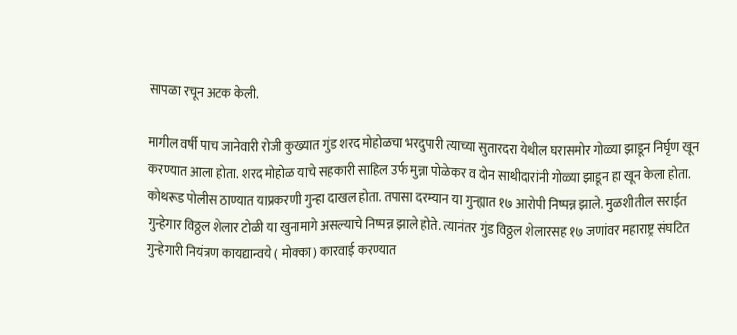सापळा रचून अटक केली.

मागील वर्षी पाच जानेवारी रोजी कुख्यात गुंड शरद मोहोळचा भरदुपारी त्याच्या सुतारदरा येथील घरासमोर गोळ्या झाडून निर्घृण खून करण्यात आला होता. शरद मोहोळ याचे सहकारी साहिल उर्फ मुन्ना पोळेकर व दोन साथीदारांनी गोळ्या झाडून हा खून केला होता. कोथरूड पोलीस ठाण्यात याप्रकरणी गुन्हा दाखल होता. तपासा दरम्यान या गुन्ह्यात १७ आरोपी निष्पन्न झाले. मुळशीतील सराईत गुन्हेगार विठ्ठल शेलार टोळी या खुनामागे असल्याचे निष्पन्न झाले होते. त्यानंतर गुंड विठ्ठल शेलारसह १७ जणांवर महाराष्ट्र संघटित गुन्हेगारी नियंत्रण कायद्यान्वये ( मोक्का) कारवाई करण्यात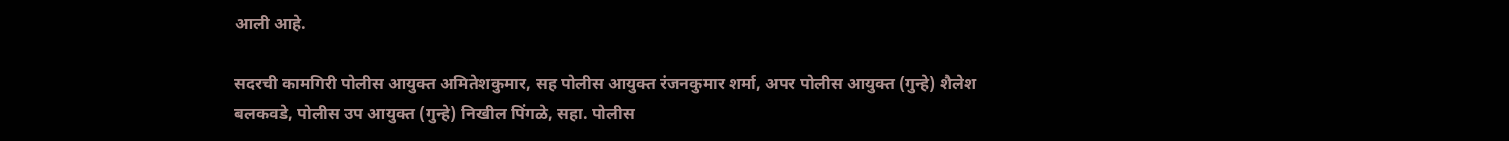आली आहे.

सदरची कामगिरी पोलीस आयुक्त अमितेशकुमार, सह पोलीस आयुक्त रंजनकुमार शर्मा, अपर पोलीस आयुक्त (गुन्हे) शैलेश बलकवडे, पोलीस उप आयुक्त (गुन्हे) निखील पिंगळे, सहा. पोलीस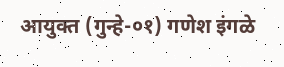आयुक्त (गुन्हे-०१) गणेश इंगळे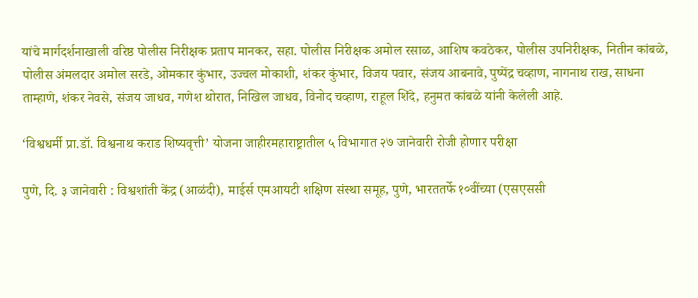यांचे मार्गदर्शनाखाली वरिष्ठ पोलीस निरीक्षक प्रताप मानकर, सहा. पोलीस निरीक्षक अमोल रसाळ, आशिष कवठेकर, पोलीस उपनिरीक्षक, नितीन कांबळे, पोलीस अंमलदार अमोल सरडे, ओमकार कुंभार, उज्वल मोकाशी, शंकर कुंभार, विजय पवार, संजय आबनावे, पुष्पेंद्र चव्हाण, नागनाथ राख, साधना ताम्हाणे, शंकर नेवसे, संजय जाधव, गणेश थोरात, निखिल जाधव, विनोद चव्हाण, राहूल शिंदे, हनुमत कांबळे यांनी केलेली आहे.

‘विश्वधर्मी प्रा.डॉ. विश्वनाथ कराड शिष्यवृत्ती’ योजना जाहीरमहाराष्ट्रातील ५ विभागात २७ जानेवारी रोजी होणार परीक्षा

पुणे, दि. ३ जानेवारी : विश्वशांती केंद्र (आळंदी), माईर्स एमआयटी शक्षिण संस्था समूह, पुणे, भारततर्फे १०वींच्या (एसएससी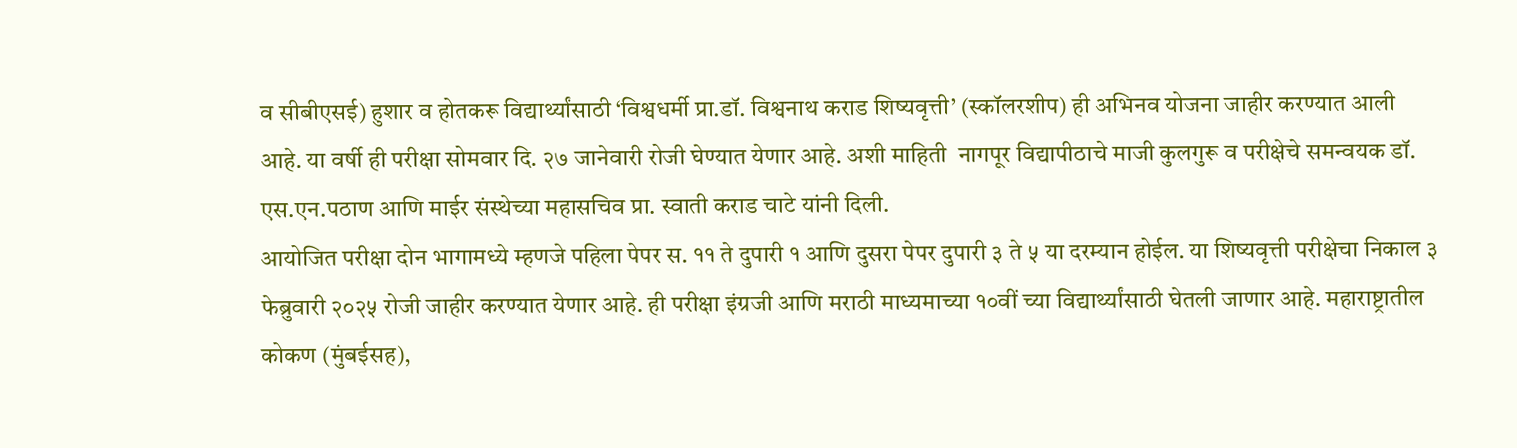व सीबीएसई) हुशार व होतकरू विद्यार्थ्यांसाठी ‘विश्वधर्मी प्रा.डॉ. विश्वनाथ कराड शिष्यवृत्ती’ (स्कॉलरशीप) ही अभिनव योजना जाहीर करण्यात आली आहे. या वर्षी ही परीक्षा सोमवार दि. २७ जानेवारी रोजी घेण्यात येणार आहे. अशी माहिती  नागपूर विद्यापीठाचे माजी कुलगुरू व परीक्षेचे समन्वयक डॉ. एस.एन.पठाण आणि माईर संस्थेच्या महासचिव प्रा. स्वाती कराड चाटे यांनी दिली.
आयोजित परीक्षा दोन भागामध्ये म्हणजे पहिला पेपर स. ११ ते दुपारी १ आणि दुसरा पेपर दुपारी ३ ते ५ या दरम्यान होईल. या शिष्यवृत्ती परीक्षेचा निकाल ३ फेब्रुवारी २०२५ रोजी जाहीर करण्यात येणार आहे. ही परीक्षा इंग्रजी आणि मराठी माध्यमाच्या १०वीं च्या विद्यार्थ्यांसाठी घेतली जाणार आहे. महाराष्ट्रातील कोकण (मुंबईसह),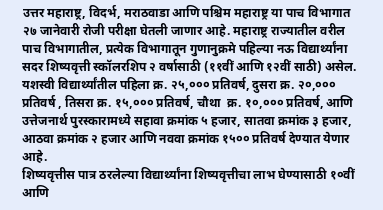उत्तर महाराष्ट्र, विदर्भ, मराठवाडा आणि पश्चिम महाराष्ट्र या पाच विभागात २७ जानेवारी रोजी परीक्षा घेतली जाणार आहे. महाराष्ट्र राज्यातील वरील पाच विभागातील, प्रत्येक विभागातून गुणानुक्रमे पहिल्या नऊ विद्यार्थ्यांना सदर शिष्यवृत्ती स्कॉलरशिप २ वर्षासाठी (११वीं आणि १२वीं साठी) असेल.
यशस्वी विद्यार्थ्यांतील पहिला क्र. २५,००० प्रतिवर्ष, दुसरा क्र. २०,००० प्रतिवर्ष , तिसरा क्र. १५,००० प्रतिवर्ष, चौथा  क्र. १०,००० प्रतिवर्ष, आणि उत्तेजनार्थ पुरस्कारामध्ये सहावा क्रमांक ५ हजार, सातवा क्रमांक ३ हजार, आठवा क्रमांक २ हजार आणि नववा क्रमांक १५०० प्रतिवर्ष देण्यात येणार आहे.
शिष्यवृत्तीस पात्र ठरलेल्या विद्यार्थ्यांना शिष्यवृत्तीचा लाभ घेण्यासाठी १०वीं आणि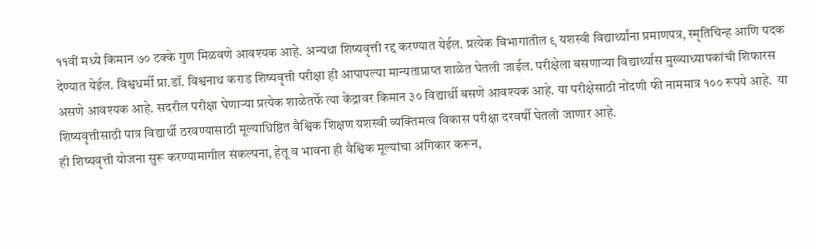११वीं मध्ये किमान ७० टक्के गुण मिळवणे आवश्यक आहे. अन्यथा शिष्यवृत्ती रद्द करण्यात येईल. प्रत्येक विभागातील ९ यशस्वी विद्यार्थ्यांना प्रमाणपत्र, स्मृतिचिन्ह आणि पदक देण्यात येईल. विश्वधर्मी प्रा.डॉ. विश्वनाथ कराड शिष्यवृत्ती परीक्षा ही आपापल्या मान्यताप्राप्त शाळेत घेतली जाईल. परीक्षेला बसणार्‍या विद्यार्थ्यास मुख्याध्यापकांची शिफारस असणे आवश्यक आहे. सदरील परीक्षा घेणार्‍या प्रत्येक शाळेतर्फे त्या केंद्रावर किमान ३० विद्यार्थी बसणे आवश्यक आहे. या परीक्षेसाठी नोंदणी फी नाममात्र १०० रूपये आहे.  या शिष्यवृत्तीसाठी पात्र विद्यार्थी ठरवण्यासाठी मूल्याधिष्ठित वैश्विक शिक्षण यशस्वी व्यक्तिमत्व विकास परीक्षा दरवर्षी घेतली जाणार आहे.
ही शिष्यवृत्ती योजना सुरू करण्यामागील संकल्पना, हेतू व भावना ही वैश्विक मूल्यांचा अंगिकार करून,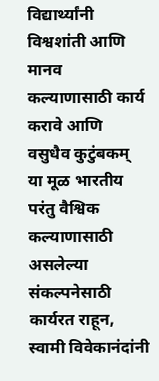विद्यार्थ्यांनी विश्वशांती आणि मानव कल्याणासाठी कार्य करावे आणि  वसुधैव कुटुंबकम्  या मूळ भारतीय परंतु वैश्विक कल्याणासाठी असलेल्या संकल्पनेसाठी कार्यरत राहून, स्वामी विवेकानंदांनी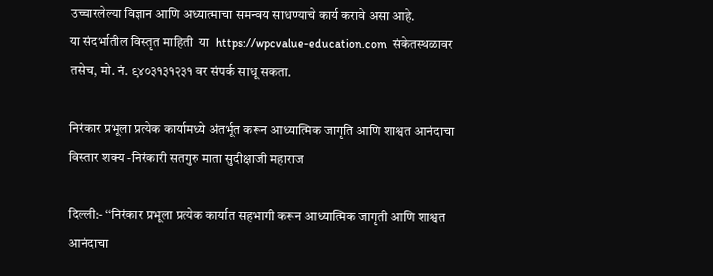उच्चारलेल्या विज्ञान आणि अध्यात्माचा समन्वय साधण्याचे कार्य करावे असा आहे.
या संदर्भातील विस्तृत माहिती  या  https://wpcvalue-education.com  संकेतस्थळावर तसेच, मो. नं. ९४०३१३१२३१ वर संपर्क साधू सकता.

निरंकार प्रभूला प्रत्येक कार्यामध्ये अंतर्भूत करून आध्यात्मिक जागृति आणि शाश्वत आनंदाचा विस्तार शक्य -निरंकारी सतगुरु माता सुदीक्षाजी महाराज

दिल्ली:- ‘‘निरंकार प्रभूला प्रत्येक कार्यात सहभागी करून आध्यात्मिक जागृती आणि शाश्वत आनंदाचा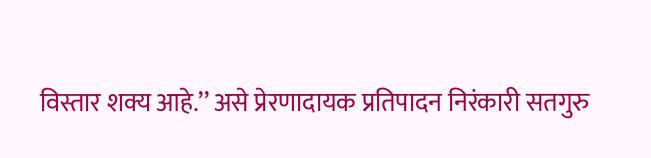विस्तार शक्य आहे.’’ असे प्रेरणादायक प्रतिपादन निरंकारी सतगुरु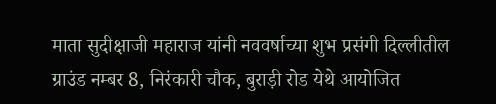माता सुदीक्षाजी महाराज यांनी नववर्षाच्या शुभ प्रसंगी दिल्लीतील ग्राउंड नम्बर 8, निरंकारी चौक, बुराड़ी रोड येथे आयोजित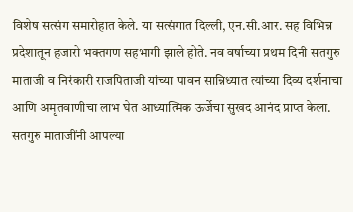विशेष सत्संग समारोहात केले. या सत्संगात दिल्ली, एन.सी.आर. सह विभिन्न प्रदेशातून हजारो भक्तगण सहभागी झाले होते. नव वर्षाच्या प्रथम दिनी सतगुरु माताजी व निरंकारी राजपिताजी यांच्या पावन सान्निध्यात त्यांच्या दिव्य दर्शनाचा आणि अमृतवाणीचा लाभ घेत आध्यात्मिक ऊर्जेचा सुखद आनंद प्राप्त केला.
सतगुरु माताजींनी आपल्या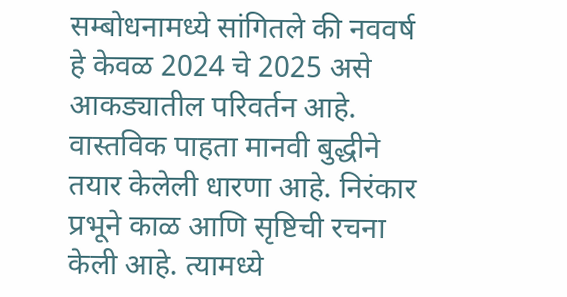सम्बोधनामध्ये सांगितले की नववर्ष हे केवळ 2024 चे 2025 असे आकड्यातील परिवर्तन आहे. वास्तविक पाहता मानवी बुद्धीने तयार केलेली धारणा आहे. निरंकार प्रभूने काळ आणि सृष्टिची रचना केली आहे. त्यामध्ये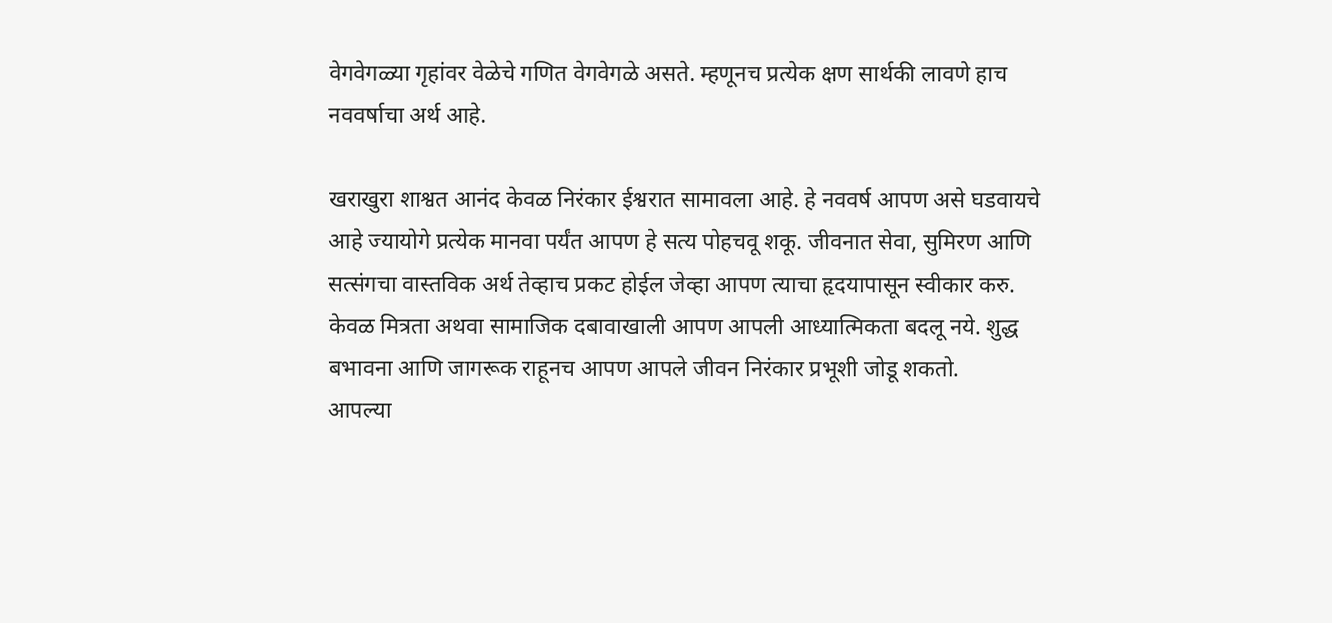वेगवेगळ्या गृहांवर वेळेचे गणित वेगवेगळे असते. म्हणूनच प्रत्येक क्षण सार्थकी लावणे हाच नववर्षाचा अर्थ आहे.

खराखुरा शाश्वत आनंद केवळ निरंकार ईश्वरात सामावला आहे. हे नववर्ष आपण असे घडवायचे आहे ज्यायोगे प्रत्येक मानवा पर्यंत आपण हे सत्य पोहचवू शकू. जीवनात सेवा, सुमिरण आणि सत्संगचा वास्तविक अर्थ तेव्हाच प्रकट होईल जेव्हा आपण त्याचा हृदयापासून स्वीकार करु. केवळ मित्रता अथवा सामाजिक दबावाखाली आपण आपली आध्यात्मिकता बदलू नये. शुद्ध बभावना आणि जागरूक राहूनच आपण आपले जीवन निरंकार प्रभूशी जोडू शकतो.
आपल्या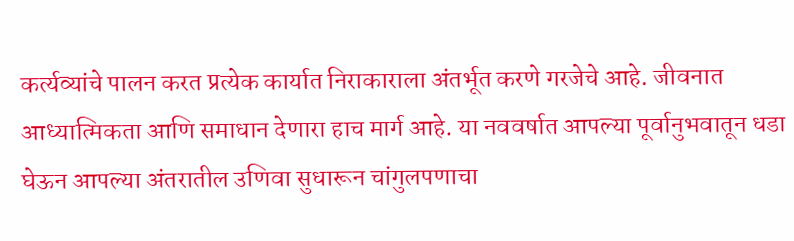कर्त्यव्यांचे पालन करत प्रत्येक कार्यात निराकाराला अंतर्भूत करणे गरजेचे आहे. जीवनात आध्यात्मिकता आणि समाधान देणारा हाच मार्ग आहे. या नववर्षात आपल्या पूर्वानुभवातून धडा घेऊन आपल्या अंतरातील उणिवा सुधारून चांगुलपणाचा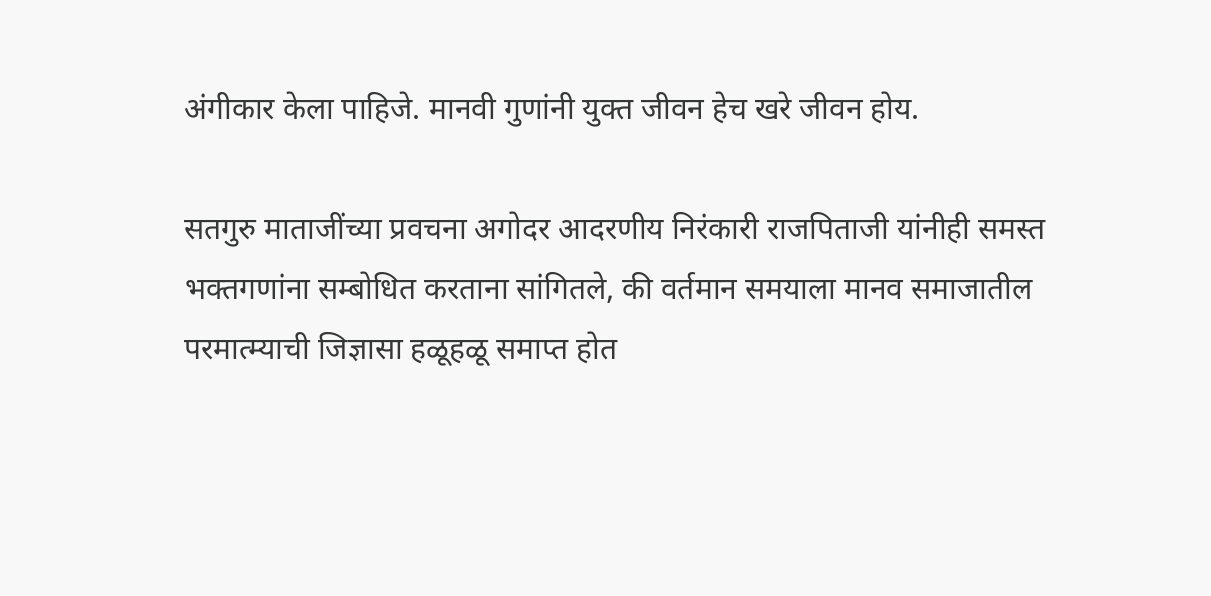अंगीकार केला पाहिजे. मानवी गुणांनी युक्त जीवन हेच खरे जीवन होय.

सतगुरु माताजींच्या प्रवचना अगोदर आदरणीय निरंकारी राजपिताजी यांनीही समस्त भक्तगणांना सम्बोधित करताना सांगितले, की वर्तमान समयाला मानव समाजातील परमात्म्याची जिज्ञासा हळूहळू समाप्त होत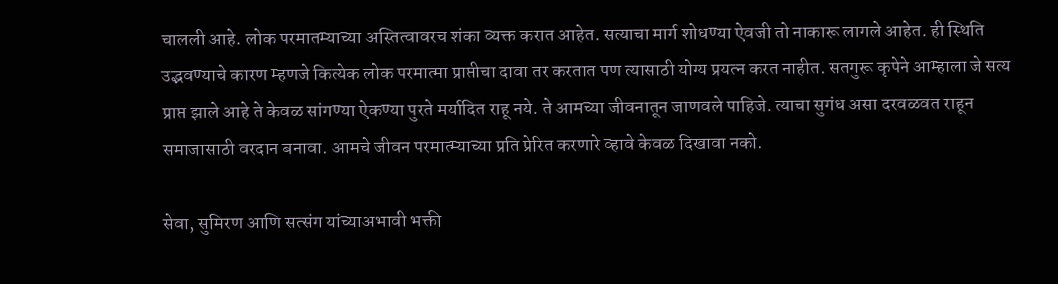चालली आहे. लोक परमातम्याच्या अस्तित्वावरच शंका व्यक्त करात आहेत. सत्याचा मार्ग शोधण्या ऐवजी तो नाकारू लागले आहेत. ही स्थिति उद्भवण्याचे कारण म्हणजे कित्येक लोक परमात्मा प्राप्तीचा दावा तर करतात पण त्यासाठी योग्य प्रयत्न करत नाहीत. सतगुरू कृपेने आम्हाला जे सत्य प्राप्त झाले आहे ते केवळ सांगण्या ऐकण्या पुरते मर्यादित राहू नये. ते आमच्या जीवनातून जाणवले पाहिजे. त्याचा सुगंध असा दरवळवत राहून समाजासाठी वरदान बनावा. आमचे जीवन परमात्म्याच्या प्रति प्रेरित करणारे व्हावे केवळ दिखावा नको.

सेवा, सुमिरण आणि सत्संग यांच्याअभावी भक्ती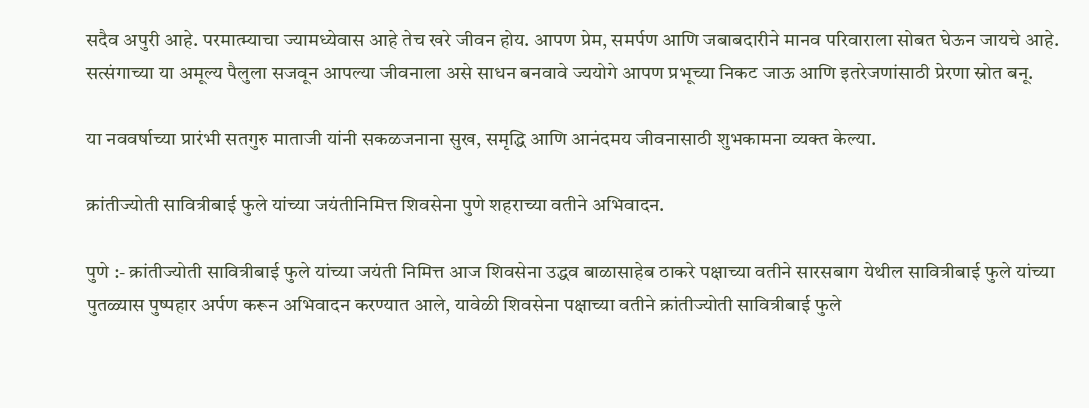सदैव अपुरी आहे. परमात्म्याचा ज्यामध्येवास आहे तेच खरे जीवन होय. आपण प्रेम, समर्पण आणि जबाबदारीने मानव परिवाराला सोबत घेऊन जायचे आहे. सत्संगाच्या या अमूल्य पैलुला सजवून आपल्या जीवनाला असे साधन बनवावे ज्ययोगे आपण प्रभूच्या निकट जाऊ आणि इतरेजणांसाठी प्रेरणा स्रोत बनू.

या नववर्षाच्या प्रारंभी सतगुरु माताजी यांनी सकळजनाना सुख, समृद्धि आणि आनंदमय जीवनासाठी शुभकामना व्यक्त केल्या.

क्रांतीज्योती सावित्रीबाई फुले यांच्या जयंतीनिमित्त शिवसेना पुणे शहराच्या वतीने अभिवादन.

पुणे :- क्रांतीज्योती सावित्रीबाई फुले यांच्या जयंती निमित्त आज शिवसेना उद्धव बाळासाहेब ठाकरे पक्षाच्या वतीने सारसबाग येथील सावित्रीबाई फुले यांच्या पुतळ्यास पुष्पहार अर्पण करून अभिवादन करण्यात आले, यावेळी शिवसेना पक्षाच्या वतीने क्रांतीज्योती सावित्रीबाई फुले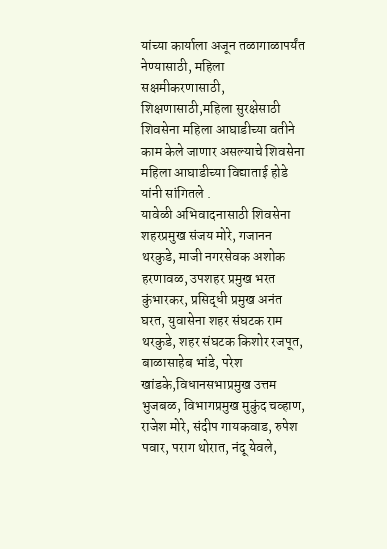यांच्या कार्याला अजून तळागाळापर्यंत नेण्यासाठी, महिला सक्षमीकरणासाठी, शिक्षणासाठी,महिला सुरक्षेसाठी शिवसेना महिला आघाडीच्या वतीने काम केले जाणार असल्याचे शिवसेना महिला आघाडीच्या विद्याताई होडे यांनी सांगितले .
यावेळी अभिवादनासाठी शिवसेना शहरप्रमुख संजय मोरे, गजानन थरकुडे, माजी नगरसेवक अशोक हरणावळ, उपशहर प्रमुख भरत कुंभारकर, प्रसिद्धी प्रमुख अनंत घरत, युवासेना शहर संघटक राम थरकुडे, शहर संघटक किशोर रजपूत, बाळासाहेब भांडे, परेश खांडके,विधानसभाप्रमुख उत्तम भुजबळ, विभागप्रमुख मुकुंद चव्हाण, राजेश मोरे, संदीप गायकवाड, रुपेश पवार, पराग थोरात, नंदू येवले,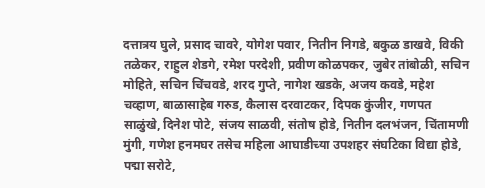दत्तात्रय घुले, प्रसाद चावरे, योगेश पवार, नितीन निगडे, बकुळ डाखवे, विकी तळेकर, राहुल शेडगे, रमेश परदेशी, प्रवीण कोळपकर, जुबेर तांबोळी, सचिन मोहिते, सचिन चिंचवडे, शरद गुप्ते, नागेश खडके, अजय कवडे, महेश चव्हाण, बाळासाहेब गरुड, कैलास दरवाटकर, दिपक कुंजीर, गणपत साळुंखे, दिनेश पोटे, संजय साळवी, संतोष होडे, नितीन दलभंजन, चिंतामणी मुंगी, गणेश हनमघर तसेच महिला आघाडीच्या उपशहर संघटिका विद्या होडे, पद्मा सरोटे,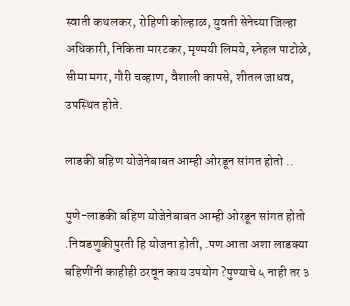स्वाती कथलकर, रोहिणी कोल्हाळ, युवती सेनेच्या जिल्हा अधिकारी, निकिता मारटकर, मृण्मयी लिमये, स्नेहल पाटोळे, सीमा मगर, गौरी चव्हाण, वैशाली कापसे, शीतल जाधव, उपस्थित होते.

लाडकी बहिण योजेनेबाबत आम्ही ओरडून सांगत होतो ..

पुणे-लाडकी बहिण योजेनेबाबत आम्ही ओरडून सांगत होतो .निवडणुकीपुरती हि योजना होती, .पण आता अशा लाडक्या बहिणींनी काहीही ठरवून काय उपयोग ?पुण्याचे ५ नाही तर ३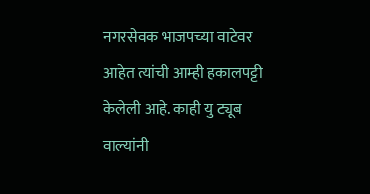नगरसेवक भाजपच्या वाटेवर आहेत त्यांची आम्ही हकालपट्टी केलेली आहे. काही यु ट्यूब वाल्यांनी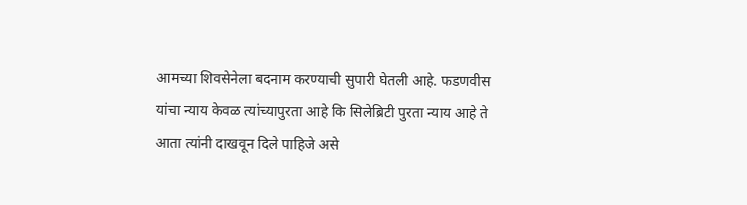आमच्या शिवसेनेला बदनाम करण्याची सुपारी घेतली आहे. फडणवीस यांचा न्याय केवळ त्यांच्यापुरता आहे कि सिलेब्रिटी पुरता न्याय आहे ते आता त्यांनी दाखवून दिले पाहिजे असे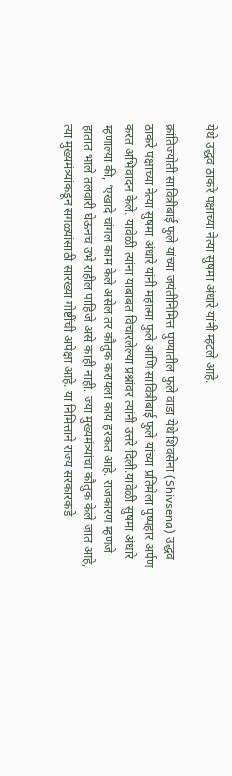येथे उद्धव ठाकरे पक्षाच्या नेत्या सुषमा अंधारे यांनी म्हटले आहे.

क्रांतिज्योती सावित्रीबाई फुले यांच्या जयंतीनिमित्त पुण्यातील फुले वाडा येथे शिवसेना (Shivsena) उद्धव ठाकरे पक्षाच्या नेत्या सुषमा अंधारे यांनी महात्मा फुले आणि सावित्रीबाई फुले यांच्या प्रतिमेला पुष्पहार अर्पण करत अभिवादन केले. यावेळी त्यांना याबाबत विचारलेल्या प्रश्नांवर त्यांनी उत्तरे दिली.यावेळी सुषमा अंधारे म्हणाल्या की, ‘एखादे चांगल काम केले असेल तर कौतुक करायला काय हरकत आहे. राजकारण म्हणजे हातात भाले तलवारी घेऊनच उभे राहील पाहिजे असे काही नाही. ज्या मुख्यमंत्र्यांचा कौतुक केले जात आहे, त्या मुख्यमंत्र्यांकडून सगळ्यांसाठी सारख्या गोष्टींची अपेक्षा आहे. या निमित्ताने राज्य सरकारकडे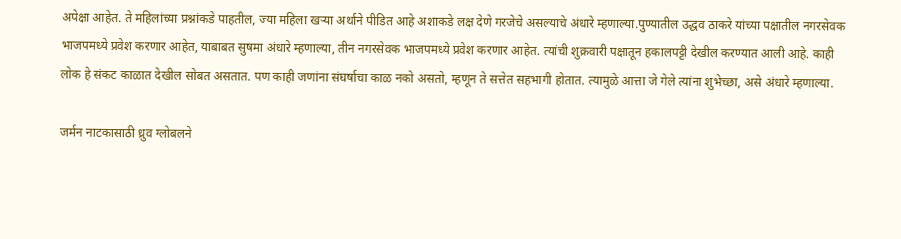अपेक्षा आहेत. ते महिलांच्या प्रश्नांकडे पाहतील, ज्या महिला खऱ्या अर्थाने पीडित आहे अशाकडे लक्ष देणे गरजेचे असल्याचे अंधारे म्हणाल्या.पुण्यातील उद्धव ठाकरे यांच्या पक्षातील नगरसेवक भाजपमध्ये प्रवेश करणार आहेत, याबाबत सुषमा अंधारे म्हणाल्या, तीन नगरसेवक भाजपमध्ये प्रवेश करणार आहेत. त्यांची शुक्रवारी पक्षातून हकालपट्टी देखील करण्यात आली आहे. काही लोक हे संकट काळात देखील सोबत असतात. पण काही जणांना संघर्षाचा काळ नको असतो, म्हणून ते सत्तेत सहभागी होतात. त्यामुळे आत्ता जे गेले त्यांना शुभेच्छा, असे अंधारे म्हणाल्या.

जर्मन नाटकासाठी ध्रुव ग्लोबलने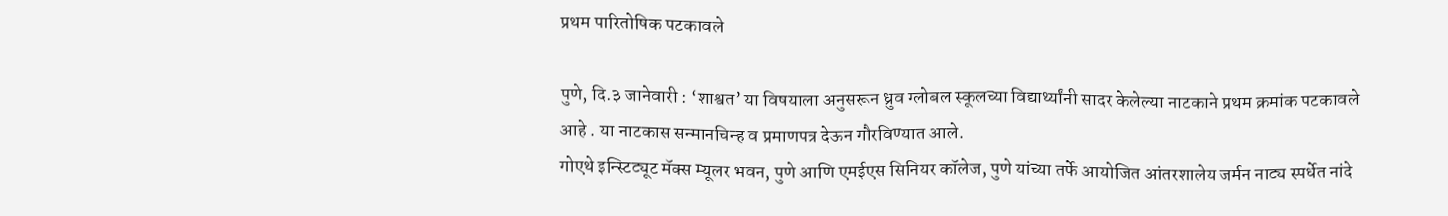प्रथम पारितोषिक पटकावले

पुणे, दि.३ जानेवारी : ‘शाश्वत’ या विषयाला अनुसरून ध्रुव ग्लोबल स्कूलच्या विद्यार्थ्यांनी सादर केलेल्या नाटकाने प्रथम क्रमांक पटकावले आहे . या नाटकास सन्मानचिन्ह व प्रमाणपत्र देऊन गौरविण्यात आले.
गोएथे इन्स्टिट्यूट मॅक्स म्यूलर भवन, पुणे आणि एमईएस सिनियर कॉलेज, पुणे यांच्या तर्फे आयोजित आंतरशालेय जर्मन नाट्य स्पर्धेत नांदे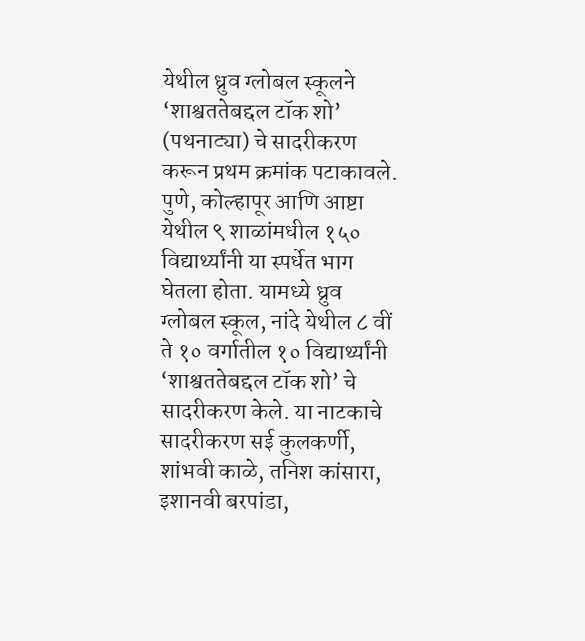येथील ध्रुव ग्लोबल स्कूलने ‘शाश्वततेबद्दल टॉक शो’ (पथनाट्या) चे सादरीकरण करून प्रथम क्रमांक पटाकावले. पुणे, कोल्हापूर आणि आष्टा येथील ९ शाळांमधील १५० विद्यार्थ्यांनी या स्पर्धेत भाग घेतला होता. यामध्ये ध्रुव ग्लोबल स्कूल, नांदे येथील ८ वीं ते १० वर्गातील १० विद्यार्थ्यांनी ‘शाश्वततेबद्दल टॉक शो’ चे सादरीकरण केले. या नाटकाचे सादरीकरण सई कुलकर्णी, शांभवी काळे, तनिश कांसारा, इशानवी बरपांडा,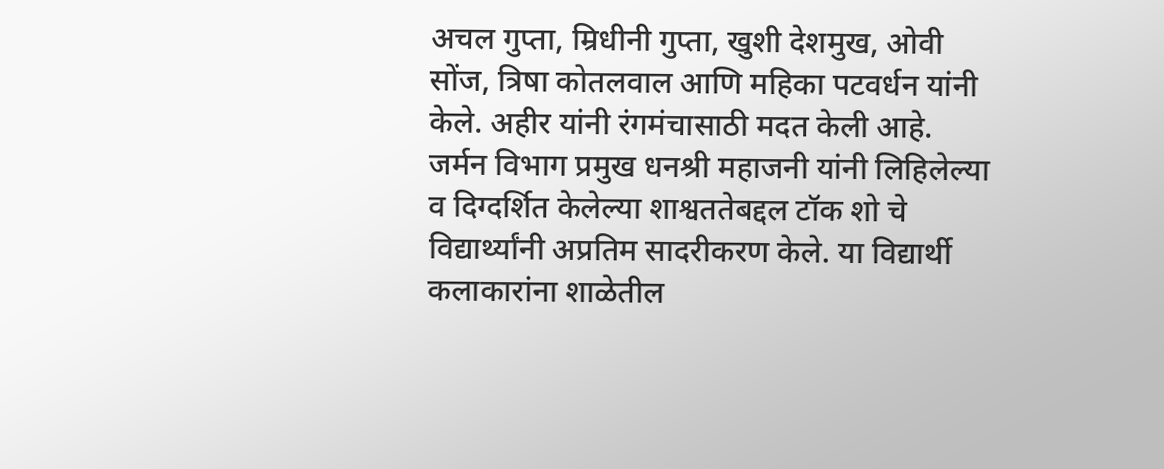अचल गुप्ता, म्रिधीनी गुप्ता, खुशी देशमुख, ओवी सोंज, त्रिषा कोतलवाल आणि महिका पटवर्धन यांनी केले. अहीर यांनी रंगमंचासाठी मदत केली आहे.
जर्मन विभाग प्रमुख धनश्री महाजनी यांनी लिहिलेल्या व दिग्दर्शित केलेल्या शाश्वततेबद्दल टॉक शो चे विद्यार्थ्यांनी अप्रतिम सादरीकरण केले. या विद्यार्थी कलाकारांना शाळेतील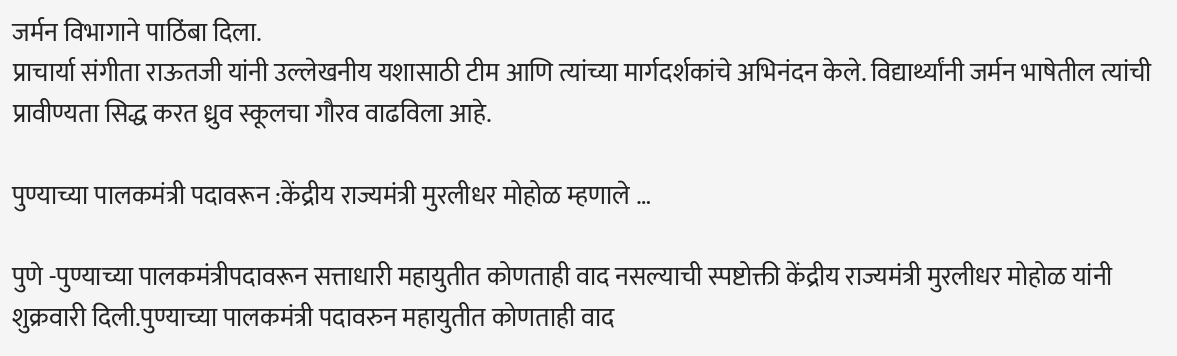जर्मन विभागाने पाठिंबा दिला.
प्राचार्या संगीता राऊतजी यांनी उल्लेखनीय यशासाठी टीम आणि त्यांच्या मार्गदर्शकांचे अभिनंदन केले. विद्यार्थ्यांनी जर्मन भाषेतील त्यांची प्रावीण्यता सिद्ध करत ध्रुव स्कूलचा गौरव वाढविला आहे.

पुण्याच्या पालकमंत्री पदावरून :केंद्रीय राज्यमंत्री मुरलीधर मोहोळ म्हणाले …

पुणे -पुण्याच्या पालकमंत्रीपदावरून सत्ताधारी महायुतीत कोणताही वाद नसल्याची स्पष्टोक्ती केंद्रीय राज्यमंत्री मुरलीधर मोहोळ यांनी शुक्रवारी दिली.पुण्याच्या पालकमंत्री पदावरुन महायुतीत कोणताही वाद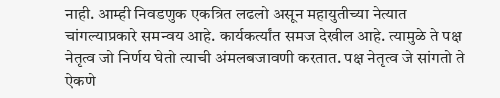नाही. आम्ही निवडणुक एकत्रित लढलो असून महायुतीच्या नेत्यात चांगल्याप्रकारे समन्वय आहे. कार्यकर्त्यांत समज देखील आहे. त्यामुळे ते पक्ष नेतृत्व जो निर्णय घेतो त्याची अंमलबजावणी करतात. पक्ष नेतृत्व जे सांगतो ते ऐकणे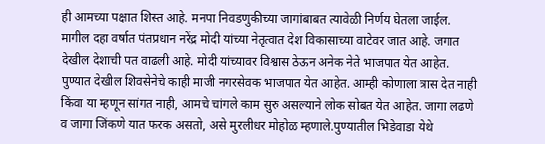ही आमच्या पक्षात शिस्त आहे. मनपा निवडणुकीच्या जागांबाबत त्यावेळी निर्णय घेतला जाईल. मागील दहा वर्षात पंतप्रधान नरेंद्र मोदी यांच्या नेतृत्वात देश विकासाच्या वाटेवर जात आहे. जगात देखील देशाची पत वाढली आहे. मोदी यांच्यावर विश्वास ठेऊन अनेक नेते भाजपात येत आहेत. पुण्यात देखील शिवसेनेचे काही माजी नगरसेवक भाजपात येत आहेत. आम्ही कोणाला त्रास देत नाही किंवा या म्हणून सांगत नाही, आमचे चांगले काम सुरु असल्याने लोक सोबत येत आहेत. जागा लढणे व जागा जिंकणे यात फरक असतो, असे मुरलीधर मोहोळ म्हणाले.पुण्यातील भिडेवाडा येथे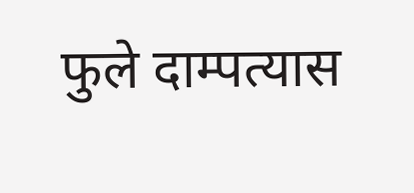फुले दाम्पत्यास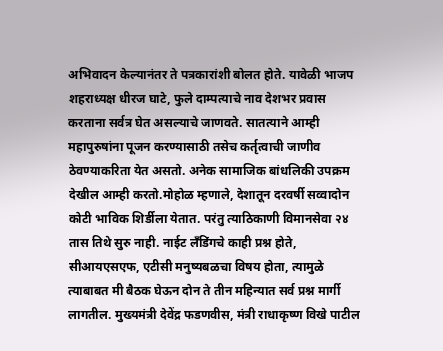अभिवादन केल्यानंतर ते पत्रकारांशी बोलत होते. यावेळी भाजप शहराध्यक्ष धीरज घाटे, फुले दाम्पत्याचे नाव देशभर प्रवास करताना सर्वत्र घेत असल्याचे जाणवते. सातत्याने आम्ही महापुरुषांना पूजन करण्यासाठी तसेच कर्तृत्वाची जाणीव ठेवण्याकरिता येत असतो. अनेक सामाजिक बांधलिकी उपक्रम देखील आम्ही करतो.मोहोळ म्हणाले, देशातून दरवर्षी सव्वादोन कोटी भाविक शिर्डीला येतात. परंतु त्याठिकाणी विमानसेवा २४ तास तिथे सुरु नाही. नाईट लँडिंगचे काही प्रश्न होते, सीआयएसएफ, एटीसी मनुष्यबळचा विषय होता, त्यामुळे त्याबाबत मी बैठक घेऊन दोन ते तीन महिन्यात सर्व प्रश्न मार्गी लागतील. मुख्यमंत्री देवेंद्र फडणवीस, मंत्री राधाकृष्ण विखे पाटील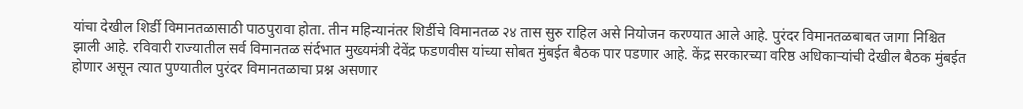यांचा देखील शिर्डी विमानतळासाठी पाठपुरावा होता. तीन महिन्यानंतर शिर्डीचे विमानतळ २४ तास सुरु राहिल असे नियोजन करण्यात आले आहे. पुरंदर विमानतळबाबत जागा निश्चित झाली आहे. रविवारी राज्यातील सर्व विमानतळ संर्दभात मुख्यमंत्री देवेंद्र फडणवीस यांच्या सोबत मुंबईत बैठक पार पडणार आहे. केंद्र सरकारच्या वरिष्ठ अधिकाऱ्यांची देखील बैठक मुंबईत होणार असून त्यात पुण्यातील पुरंदर विमानतळाचा प्रश्न असणार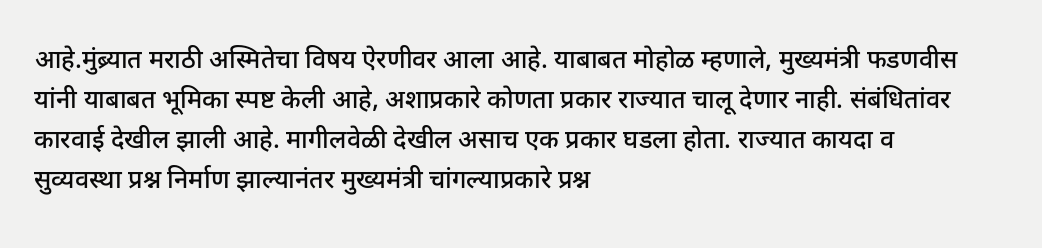आहे.मुंब्र्यात मराठी अस्मितेचा विषय ऐरणीवर आला आहे. याबाबत मोहोळ म्हणाले, मुख्यमंत्री फडणवीस यांनी याबाबत भूमिका स्पष्ट केली आहे, अशाप्रकारे कोणता प्रकार राज्यात चालू देणार नाही. संबंधितांवर कारवाई देखील झाली आहे. मागीलवेळी देखील असाच एक प्रकार घडला होता. राज्यात कायदा व सुव्यवस्था प्रश्न निर्माण झाल्यानंतर मुख्यमंत्री चांगल्याप्रकारे प्रश्न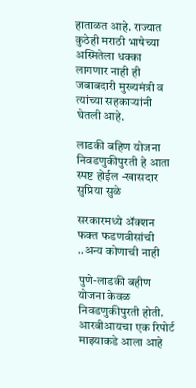हाताळत आहे. राज्यात कुठेही मराठी भाषेच्या अस्मितेला धक्का लागणार नाही ही जबाबदारी मुख्यमंत्री व त्यांच्या सहकाऱ्यांनी घेतली आहे.

लाडकी बहिण योजना निवडणुकीपुरती हे आता स्पष्ट होईल -खासदार सुप्रिया सुळे

सरकारमध्ये ॲक्शन फक्त फडणवीसांची ..अन्य कोणाची नाही

पुणे-लाडकी बहीण योजना केवळ निवडणुकीपुरती होती. आरबीआयचा एक रिपोर्ट माझ्याकडे आला आहे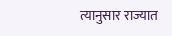त्यानुसार राज्यात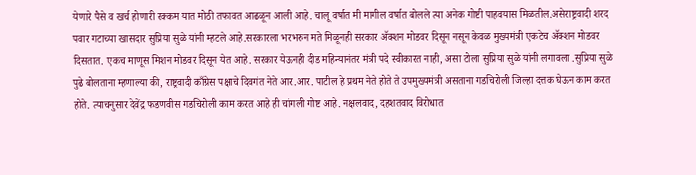येणारे पैसे व खर्च होणारी रक्कम यात मोठी तफावत आढळून आली आहे. चालू वर्षात मी मागील वर्षात बोलले त्या अनेक गोष्टी पाहवयास मिळतील.असेराष्ट्रवादी शरद पवार गटाच्या खासदार सुप्रिया सुळे यांनी म्हटले आहे.सरकारला भरभरुन मते मिळूनही सरकार ॲक्शन मोडवर दिसून नसून केवळ मुख्यमंत्री एकटेच ॲक्शन मोडवर दिसतात. एकच माणूस मिशन मोडवर दिसून येत आहे. सरकार येऊनही दीड महिन्यानंतर मंत्री पदे स्वीकारत नाही, असा टोला सुप्रिया सुळे यांनी लगावला .सुप्रिया सुळे पुढे बोलताना म्हणाल्या की, राष्ट्रवादी काँग्रेस पक्षाचे दिवगंत नेते आर.आर. पाटील हे प्रथम नेते होते ते उपमुख्यमंत्री असताना गडचिरोली जिल्हा दत्तक घेऊन काम करत होते. त्याचनुसार देवेंद्र फडणवीस गडचिरोली काम करत आहे ही चांगली गोष्ट आहे. नक्षलवाद, दहशतवाद विरोधात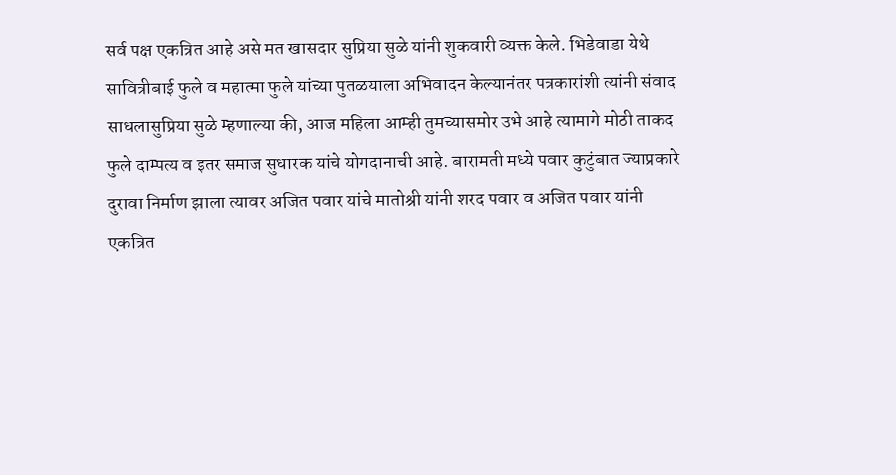सर्व पक्ष एकत्रित आहे असे मत खासदार सुप्रिया सुळे यांनी शुकवारी व्यक्त केले. भिडेवाडा येथे सावित्रीबाई फुले व महात्मा फुले यांच्या पुतळयाला अभिवादन केल्यानंतर पत्रकारांशी त्यांनी संवाद साधलासुप्रिया सुळे म्हणाल्या की, आज महिला आम्ही तुमच्यासमोर उभे आहे त्यामागे मोठी ताकद फुले दाम्पत्य व इतर समाज सुधारक यांचे योगदानाची आहे. बारामती मध्ये पवार कुटुंबात ज्याप्रकारे दुरावा निर्माण झाला त्यावर अजित पवार यांचे मातोश्री यांनी शरद पवार व अजित पवार यांनी एकत्रित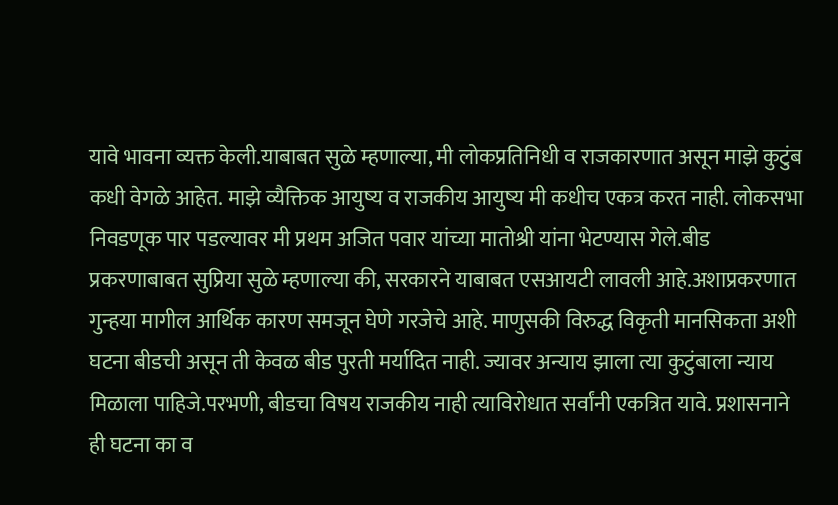यावे भावना व्यक्त केली.याबाबत सुळे म्हणाल्या, मी लोकप्रतिनिधी व राजकारणात असून माझे कुटुंब कधी वेगळे आहेत. माझे व्यैक्तिक आयुष्य व राजकीय आयुष्य मी कधीच एकत्र करत नाही. लोकसभा निवडणूक पार पडल्यावर मी प्रथम अजित पवार यांच्या मातोश्री यांना भेटण्यास गेले.बीड प्रकरणाबाबत सुप्रिया सुळे म्हणाल्या की, सरकारने याबाबत एसआयटी लावली आहे.अशाप्रकरणात गुन्हया मागील आर्थिक कारण समजून घेणे गरजेचे आहे. माणुसकी विरुद्ध विकृती मानसिकता अशी घटना बीडची असून ती केवळ बीड पुरती मर्यादित नाही. ज्यावर अन्याय झाला त्या कुटुंबाला न्याय मिळाला पाहिजे.परभणी, बीडचा विषय राजकीय नाही त्याविरोधात सर्वांनी एकत्रित यावे. प्रशासनाने ही घटना का व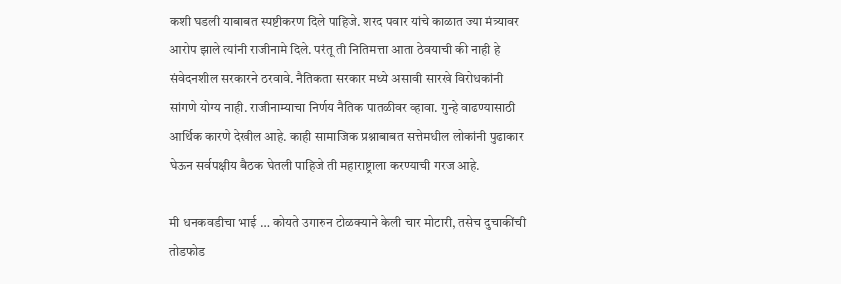कशी घडली याबाबत स्पष्टीकरण दिले पाहिजे. शरद पवार यांचे काळात ज्या मंत्र्यावर आरोप झाले त्यांनी राजीनामे दिले. परंतू ती नितिमत्ता आता ठेवयाची की नाही हे संवेदनशील सरकारने ठरवावे. नैतिकता सरकार मध्ये असावी सारखे विरोधकांनी सांगणे योग्य नाही. राजीनाम्याचा निर्णय नैतिक पातळीवर व्हावा. गुन्हे वाढण्यासाठी आर्थिक कारणे देखील आहे. काही सामाजिक प्रश्नाबाबत सत्तेमधील लोकांनी पुढाकार घेऊन सर्वपक्षीय बैठक घेतली पाहिजे ती महाराष्ट्राला करण्याची गरज आहे.

मी धनकवडीचा भाई … कोयते उगारुन टोळक्याने केली चार मोटारी, तसेच दुचाकींची तोडफोड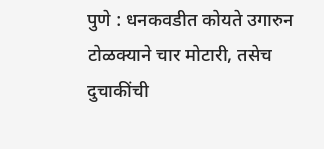पुणे : धनकवडीत कोयते उगारुन टोळक्याने चार मोटारी, तसेच दुचाकींची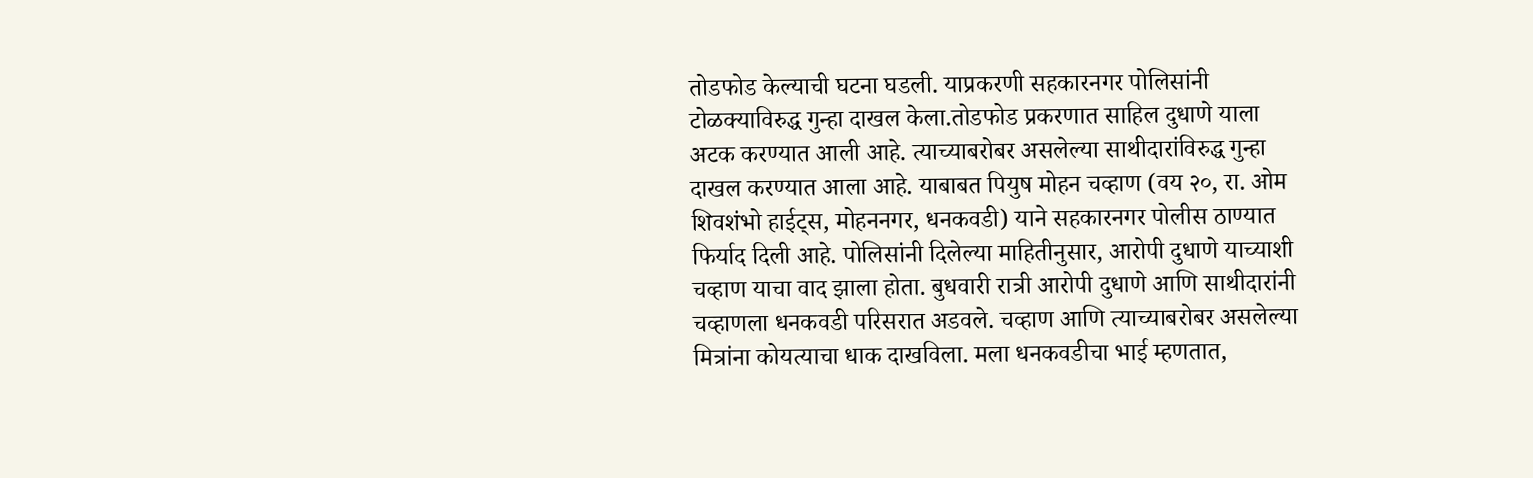तोडफोड केल्याची घटना घडली. याप्रकरणी सहकारनगर पोलिसांनी टोळक्याविरुद्ध गुन्हा दाखल केला.तोडफोड प्रकरणात साहिल दुधाणे याला अटक करण्यात आली आहे. त्याच्याबरोबर असलेल्या साथीदारांविरुद्ध गुन्हा दाखल करण्यात आला आहे. याबाबत पियुष मोहन चव्हाण (वय २०, रा. ओम शिवशंभो हाईट्स, मोहननगर, धनकवडी) याने सहकारनगर पोलीस ठाण्यात फिर्याद दिली आहे. पोलिसांनी दिलेल्या माहितीनुसार, आरोपी दुधाणे याच्याशी चव्हाण याचा वाद झाला होता. बुधवारी रात्री आरोपी दुधाणे आणि साथीदारांनी चव्हाणला धनकवडी परिसरात अडवले. चव्हाण आणि त्याच्याबरोबर असलेल्या मित्रांना कोयत्याचा धाक दाखविला. मला धनकवडीचा भाई म्हणतात,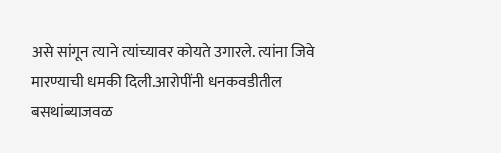असे सांगून त्याने त्यांच्यावर कोयते उगारले. त्यांना जिवे मारण्याची धमकी दिली.आरोपींनी धनकवडीतील बसथांब्याजवळ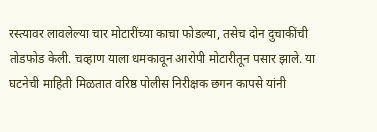रस्त्यावर लावलेल्या चार मोटारींच्या काचा फोडल्या, तसेच दोन दुचाकींची तोडफोड केली. चव्हाण याला धमकावून आरोपी मोटारीतून पसार झाले. या घटनेची माहिती मिळतात वरिष्ठ पोलीस निरीक्षक छगन कापसे यांनी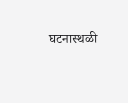घटनास्थळी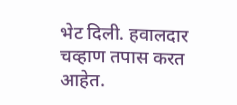भेट दिली. हवालदार चव्हाण तपास करत आहेत.